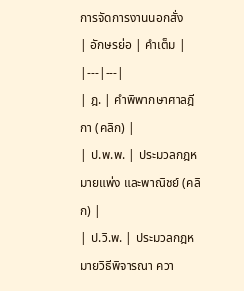การจัดการงานนอกสั่ง
| อักษรย่อ | คำเต็ม |
|---|---|
| ฎ. | คำพิพากษาศาลฎีกา (คลิก) |
| ป.พ.พ. | ประมวลกฎหมายแพ่ง และพาณิชย์ (คลิก) |
| ป.วิ.พ. | ประมวลกฎหมายวิธีพิจารณา ควา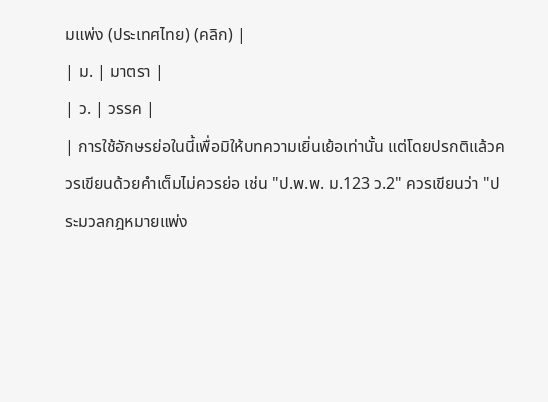มแพ่ง (ประเทศไทย) (คลิก) |
| ม. | มาตรา |
| ว. | วรรค |
| การใช้อักษรย่อในนี้เพื่อมิให้บทความเยิ่นเย้อเท่านั้น แต่โดยปรกติแล้วควรเขียนด้วยคำเต็มไม่ควรย่อ เช่น "ป.พ.พ. ม.123 ว.2" ควรเขียนว่า "ประมวลกฎหมายแพ่ง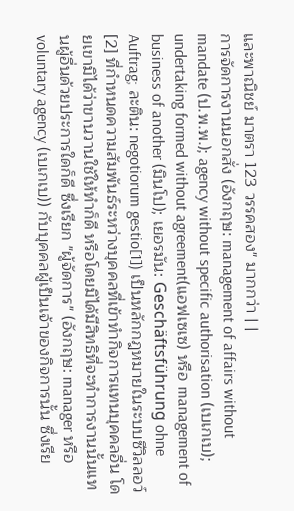และพาณิชย์ มาตรา 123 วรรคสอง" มากกว่า | |
การจัดการงานนอกสั่ง (อังกฤษ: management of affairs without mandate (ป.พ.พ.); agency without specific authorisation (เบเกเบ); undertaking formed without agreement(แอฟเซเซ) หรือ management of business of another (มินโป); เยอรมัน: Geschäftsführung ohne Auftrag; ละติน: negotiorum gestio[1]) เป็นหลักกฎหมายในระบบซีวิลลอว์[2] ที่กำหนดความสัมพันธ์ระหว่างบุคคลที่เข้าทำกิจการแทนบุคคลอื่น โดยเขามิได้ว่าขานวานใช้ให้ทำก็ดี หรือโดยมิได้มีสิทธิที่จะทำการงานนั้นแทนผู้อื่นด้วยประการใดก็ดี ซึ่งเรียก "ผู้จัดการ" (อังกฤษ: manager หรือ voluntary agency (เบเกเบ)) กับบุคคลผู้เป็นเจ้าของกิจการนั้น ซึ่งเรีย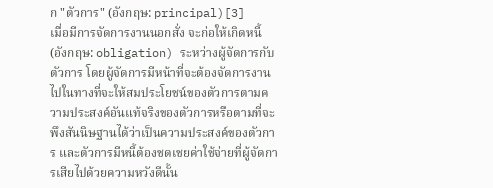ก "ตัวการ" (อังกฤษ: principal)[3]
เมื่อมีการจัดการงานนอกสั่ง จะก่อให้เกิดหนี้ (อังกฤษ: obligation) ระหว่างผู้จัดการกับตัวการ โดยผู้จัดการมีหน้าที่จะต้องจัดการงานไปในทางที่จะให้สมประโยชน์ของตัวการตามความประสงค์อันแท้จริงของตัวการหรือตามที่จะพึงสันนิษฐานได้ว่าเป็นความประสงค์ของตัวการ และตัวการมีหนี้ต้องชดเชยค่าใช้จ่ายที่ผู้จัดการเสียไปด้วยความหวังดีนั้น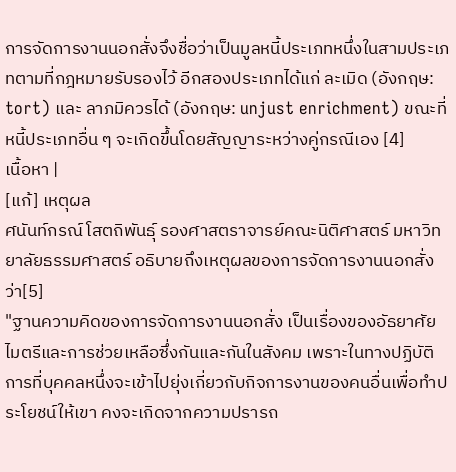การจัดการงานนอกสั่งจึงชื่อว่าเป็นมูลหนี้ประเภทหนึ่งในสามประเภทตามที่กฎหมายรับรองไว้ อีกสองประเภทได้แก่ ละเมิด (อังกฤษ: tort) และ ลาภมิควรได้ (อังกฤษ: unjust enrichment) ขณะที่หนี้ประเภทอื่น ๆ จะเกิดขึ้นโดยสัญญาระหว่างคู่กรณีเอง [4]
เนื้อหา |
[แก้] เหตุผล
ศนันท์กรณ์ โสตถิพันธุ์ รองศาสตราจารย์คณะนิติศาสตร์ มหาวิทยาลัยธรรมศาสตร์ อธิบายถึงเหตุผลของการจัดการงานนอกสั่งว่า[5]
"ฐานความคิดของการจัดการงานนอกสั่ง เป็นเรื่องของอัธยาศัยไมตรีและการช่วยเหลือซึ่งกันและกันในสังคม เพราะในทางปฏิบัติ การที่บุคคลหนึ่งจะเข้าไปยุ่งเกี่ยวกับกิจการงานของคนอื่นเพื่อทำประโยชน์ให้เขา คงจะเกิดจากความปรารถ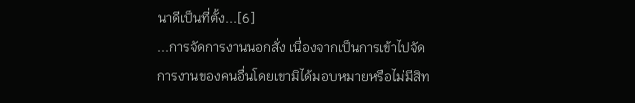นาดีเป็นที่ตั้ง...[6]
...การจัดการงานนอกสั่ง เนื่องจากเป็นการเข้าไปจัดการงานของคนอื่นโดยเขามิได้มอบหมายหรือไม่มีสิท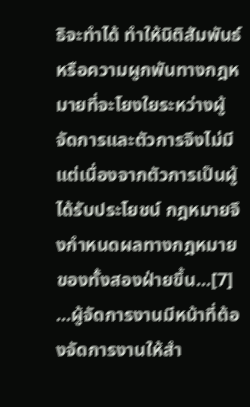ธิจะทำได้ ทำให้นิติสัมพันธ์หรือความผูกพันทางกฎหมายที่จะโยงใยระหว่างผู้จัดการและตัวการจึงไม่มี แต่เนื่องจากตัวการเป็นผู้ได้รับประโยชน์ กฎหมายจึงกำหนดผลทางกฎหมายของทั้งสองฝ่ายขึ้น...[7]
...ผู้จัดการงานมีหน้าที่ต้องจัดการงานให้สำ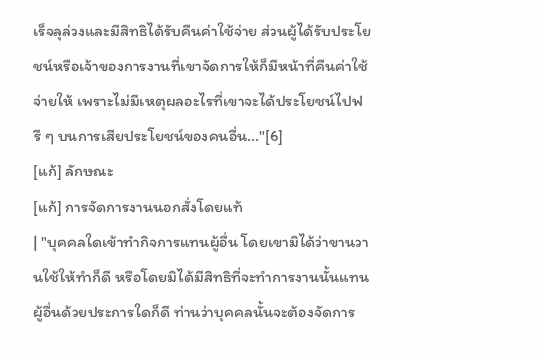เร็จลุล่วงและมีสิทธิได้รับคืนค่าใช้จ่าย ส่วนผู้ได้รับประโยชน์หรือเจ้าของการงานที่เขาจัดการให้ก็มีหน้าที่คืนค่าใช้จ่ายให้ เพราะไม่มีเหตุผลอะไรที่เขาจะได้ประโยชน์ไปฟรี ๆ บนการเสียประโยชน์ของคนอื่น..."[6]
[แก้] ลักษณะ
[แก้] การจัดการงานนอกสั่งโดยแท้
| "บุคคลใดเข้าทำกิจการแทนผู้อื่น โดยเขามิได้ว่าขานวานใช้ให้ทำก็ดี หรือโดยมิได้มีสิทธิที่จะทำการงานนั้นแทนผู้อื่นด้วยประการใดก็ดี ท่านว่าบุคคลนั้นจะต้องจัดการ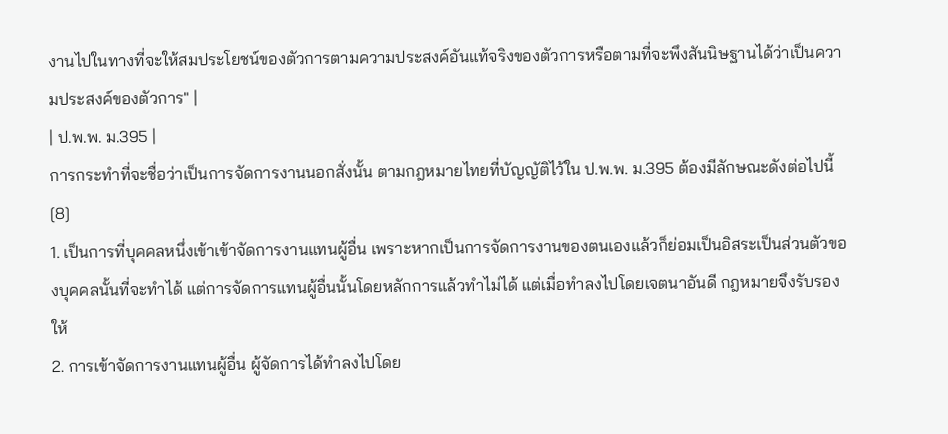งานไปในทางที่จะให้สมประโยชน์ของตัวการตามความประสงค์อันแท้จริงของตัวการหรือตามที่จะพึงสันนิษฐานได้ว่าเป็นความประสงค์ของตัวการ" |
| ป.พ.พ. ม.395 |
การกระทำที่จะชื่อว่าเป็นการจัดการงานนอกสั่งนั้น ตามกฎหมายไทยที่บัญญัติไว้ใน ป.พ.พ. ม.395 ต้องมีลักษณะดังต่อไปนี้[8]
1. เป็นการที่บุคคลหนึ่งเข้าเข้าจัดการงานแทนผู้อื่น เพราะหากเป็นการจัดการงานของตนเองแล้วก็ย่อมเป็นอิสระเป็นส่วนตัวของบุคคลนั้นที่จะทำได้ แต่การจัดการแทนผู้อื่นนั้นโดยหลักการแล้วทำไม่ได้ แต่เมื่อทำลงไปโดยเจตนาอันดี กฎหมายจึงรับรองให้
2. การเข้าจัดการงานแทนผู้อื่น ผู้จัดการได้ทำลงไปโดย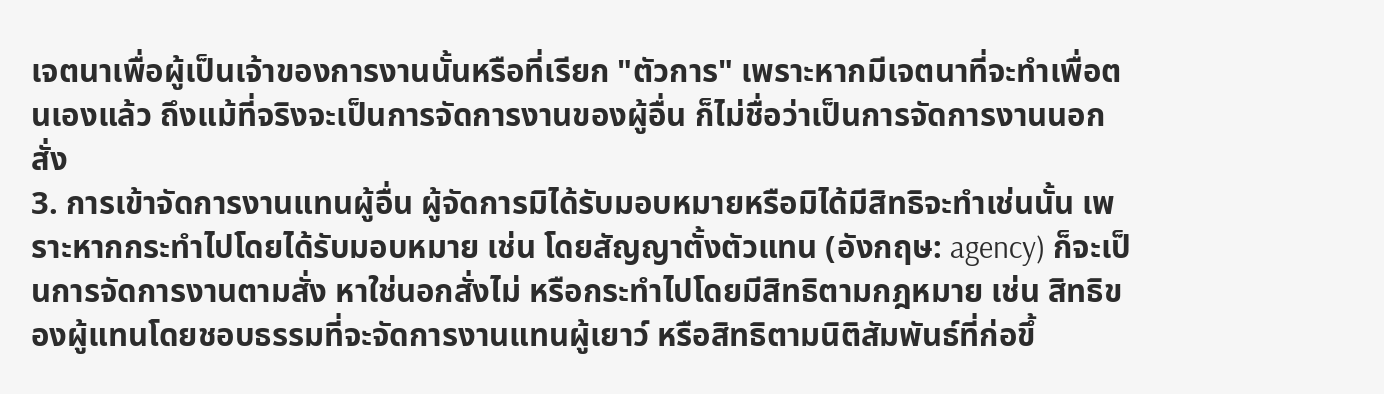เจตนาเพื่อผู้เป็นเจ้าของการงานนั้นหรือที่เรียก "ตัวการ" เพราะหากมีเจตนาที่จะทำเพื่อตนเองแล้ว ถึงแม้ที่จริงจะเป็นการจัดการงานของผู้อื่น ก็ไม่ชื่อว่าเป็นการจัดการงานนอกสั่ง
3. การเข้าจัดการงานแทนผู้อื่น ผู้จัดการมิได้รับมอบหมายหรือมิได้มีสิทธิจะทำเช่นนั้น เพราะหากกระทำไปโดยได้รับมอบหมาย เช่น โดยสัญญาตั้งตัวแทน (อังกฤษ: agency) ก็จะเป็นการจัดการงานตามสั่ง หาใช่นอกสั่งไม่ หรือกระทำไปโดยมีสิทธิตามกฎหมาย เช่น สิทธิของผู้แทนโดยชอบธรรมที่จะจัดการงานแทนผู้เยาว์ หรือสิทธิตามนิติสัมพันธ์ที่ก่อขึ้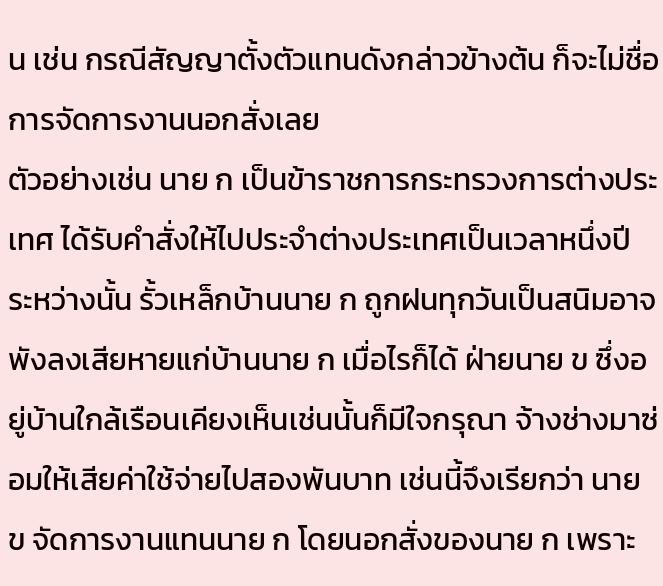น เช่น กรณีสัญญาตั้งตัวแทนดังกล่าวข้างต้น ก็จะไม่ชื่อการจัดการงานนอกสั่งเลย
ตัวอย่างเช่น นาย ก เป็นข้าราชการกระทรวงการต่างประเทศ ได้รับคำสั่งให้ไปประจำต่างประเทศเป็นเวลาหนึ่งปี ระหว่างนั้น รั้วเหล็กบ้านนาย ก ถูกฝนทุกวันเป็นสนิมอาจพังลงเสียหายแก่บ้านนาย ก เมื่อไรก็ได้ ฝ่ายนาย ข ซึ่งอยู่บ้านใกล้เรือนเคียงเห็นเช่นนั้นก็มีใจกรุณา จ้างช่างมาซ่อมให้เสียค่าใช้จ่ายไปสองพันบาท เช่นนี้จึงเรียกว่า นาย ข จัดการงานแทนนาย ก โดยนอกสั่งของนาย ก เพราะ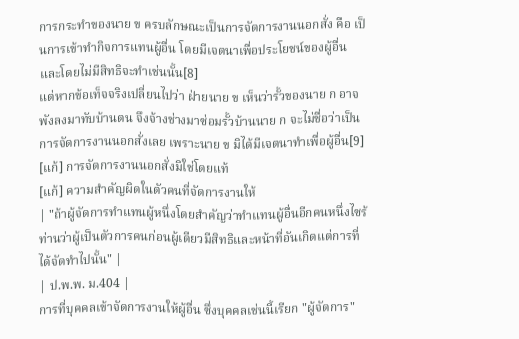การกระทำของนาย ข ครบลักษณะเป็นการจัดการงานนอกสั่ง คือ เป็นการเข้าทำกิจการแทนผู้อื่น โดยมีเจตนาเพื่อประโยชน์ของผู้อื่น และโดยไม่มีสิทธิจะทำเช่นนั้น[8]
แต่หากข้อเท็จจริงเปลี่ยนไปว่า ฝ่ายนาย ข เห็นว่ารั้วของนาย ก อาจพังลงมาทับบ้านตน จึงจ้างช่างมาซ่อมรั้วบ้านนาย ก จะไม่ชื่อว่าเป็นการจัดการงานนอกสั่งเลย เพราะนาย ข มิได้มีเจตนาทำเพื่อผู้อื่น[9]
[แก้] การจัดการงานนอกสั่งมิใช่โดยแท้
[แก้] ความสำคัญผิดในตัวคนที่จัดการงานให้
| "ถ้าผู้จัดการทำแทนผู้หนึ่งโดยสำคัญว่าทำแทนผู้อื่นอีกคนหนึ่งไซร้ ท่านว่าผู้เป็นตัวการคนก่อนผู้เดียวมีสิทธิและหน้าที่อันเกิดแต่การที่ได้จัดทำไปนั้น" |
| ป.พ.พ. ม.404 |
การที่บุคคลเข้าจัดการงานให้ผู้อื่น ซึ่งบุคคลเช่นนี้เรียก "ผู้จัดการ"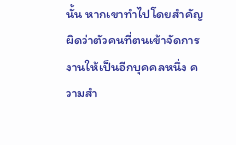นั้น หากเขาทำไปโดยสำคัญผิดว่าตัวคนที่ตนเข้าจัดการงานให้เป็นอีกบุคคลหนึ่ง ความสำ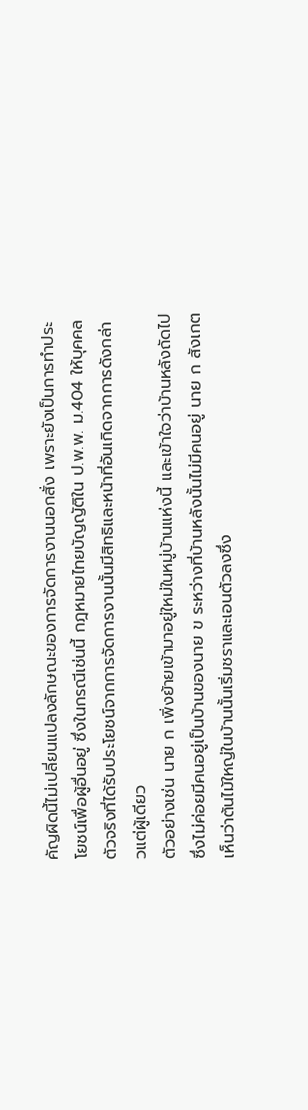คัญผิดนี้ไม่เปลี่ยนแปลงลักษณะของการจัดการงานนอกสั่ง เพราะยังเป็นการทำประโยชน์เพื่อผู้อื่นอยู่ ซึ่งในกรณีเช่นนี้ กฎหมายไทยบัญญัติใน ป.พ.พ. ม.404 ให้บุคคลตัวจริงที่ได้รับประโยชน์จากการจัดการงานนั้นมีสิทธิและหน้าที่อันเกิดจากการดังกล่าวแต่ผู้เดียว
ตัวอย่างเช่น นาย ก เพิ่งย้ายเข้ามาอยู่ใหม่ในหมู่บ้านแห่งนี้ และเข้าใจว่าบ้านหลังถัดไปซึ่งไม่ค่อยมีคนอยู่เป็นบ้านของนาย ข ระหว่างที่บ้านหลังนั้นไม่มีคนอยู่ นาย ก สังเกตเห็นว่าต้นไม้ใหญ่ในบ้านนั้นเริ่มชราและเอนตัวลงซึ่ง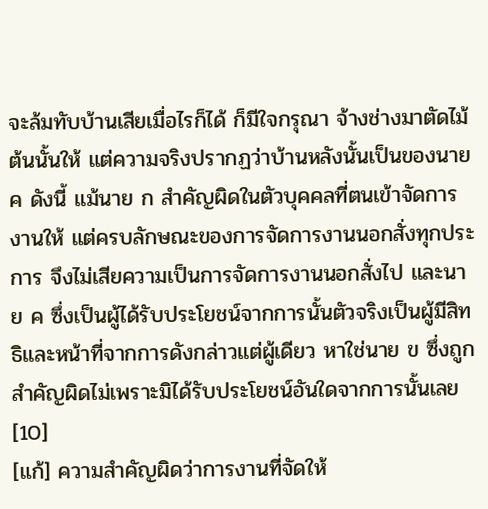จะล้มทับบ้านเสียเมื่อไรก็ได้ ก็มีใจกรุณา จ้างช่างมาตัดไม้ต้นนั้นให้ แต่ความจริงปรากฏว่าบ้านหลังนั้นเป็นของนาย ค ดังนี้ แม้นาย ก สำคัญผิดในตัวบุคคลที่ตนเข้าจัดการงานให้ แต่ครบลักษณะของการจัดการงานนอกสั่งทุกประการ จึงไม่เสียความเป็นการจัดการงานนอกสั่งไป และนาย ค ซึ่งเป็นผู้ได้รับประโยชน์จากการนั้นตัวจริงเป็นผู้มีสิทธิและหน้าที่จากการดังกล่าวแต่ผู้เดียว หาใช่นาย ข ซึ่งถูกสำคัญผิดไม่เพราะมิได้รับประโยชน์อันใดจากการนั้นเลย[10]
[แก้] ความสำคัญผิดว่าการงานที่จัดให้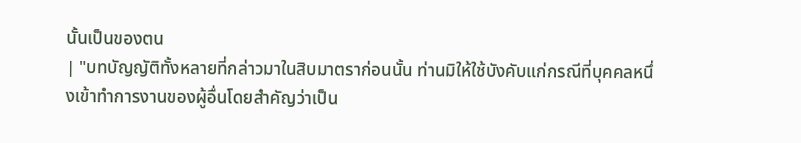นั้นเป็นของตน
| "บทบัญญัติทั้งหลายที่กล่าวมาในสิบมาตราก่อนนั้น ท่านมิให้ใช้บังคับแก่กรณีที่บุคคลหนึ่งเข้าทำการงานของผู้อื่นโดยสำคัญว่าเป็น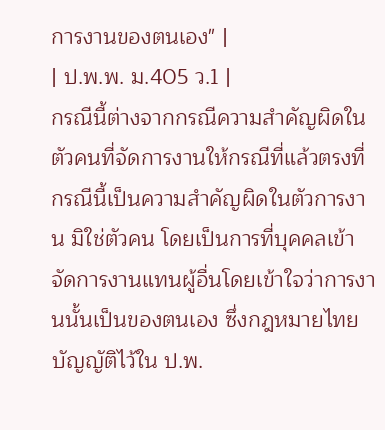การงานของตนเอง" |
| ป.พ.พ. ม.405 ว.1 |
กรณีนี้ต่างจากกรณีความสำคัญผิดในตัวคนที่จัดการงานให้กรณีที่แล้วตรงที่ กรณีนี้เป็นความสำคัญผิดในตัวการงาน มิใช่ตัวคน โดยเป็นการที่บุคคลเข้าจัดการงานแทนผู้อื่นโดยเข้าใจว่าการงานนั้นเป็นของตนเอง ซึ่งกฎหมายไทยบัญญัติไว้ใน ป.พ.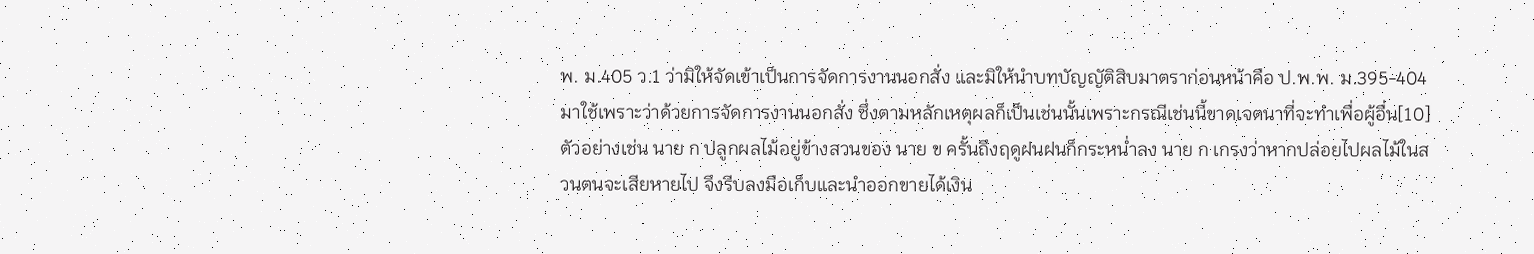พ. ม.405 ว.1 ว่ามิให้จัดเข้าเป็นการจัดการงานนอกสั่ง และมิให้นำบทบัญญัติสิบมาตราก่อนหน้าคือ ป.พ.พ. ม.395-404 มาใช้เพราะว่าด้วยการจัดการงานนอกสั่ง ซึ่งตามหลักเหตุผลก็เป็นเช่นนั้นเพราะกรณีเช่นนี้ขาดเจตนาที่จะทำเพื่อผู้อื่น[10]
ตัวอย่างเช่น นาย ก ปลูกผลไม้อยู่ข้างสวนของ นาย ข ครั้นถึงฤดูฝนฝนก็กระหน่ำลง นาย ก เกรงว่าหากปล่อยไปผลไม้ในสวนตนจะเสียหายไป จึงรีบลงมือเก็บและนำออกขายได้เงิน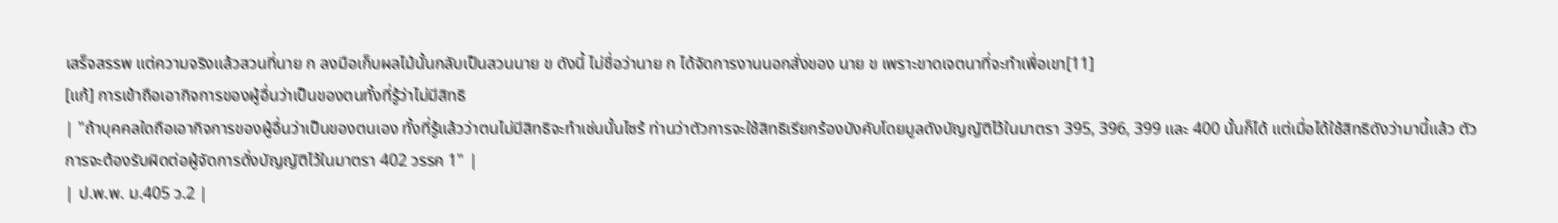เสร็จสรรพ แต่ความจริงแล้วสวนที่นาย ก ลงมือเก็บผลไม้นั้นกลับเป็นสวนนาย ข ดังนี้ ไม่ชื่อว่านาย ก ได้จัดการงานนอกสั่งของ นาย ข เพราะขาดเจตนาที่จะทำเพื่อเขา[11]
[แก้] การเข้าถือเอากิจการของผู้อื่นว่าเป็นของตนทั้งที่รู้ว่าไม่มีสิทธิ
| "ถ้าบุคคลใดถือเอากิจการของผู้อื่นว่าเป็นของตนเอง ทั้งที่รู้แล้วว่าตนไม่มีสิทธิจะทำเช่นนั้นไซร้ ท่านว่าตัวการจะใช้สิทธิเรียกร้องบังคับโดยมูลดังบัญญัติไว้ในมาตรา 395, 396, 399 และ 400 นั้นก็ได้ แต่เมื่อได้ใช้สิทธิดังว่ามานี้แล้ว ตัวการจะต้องรับผิดต่อผู้จัดการดั่งบัญญัติไว้ในมาตรา 402 วรรค 1" |
| ป.พ.พ. ม.405 ว.2 |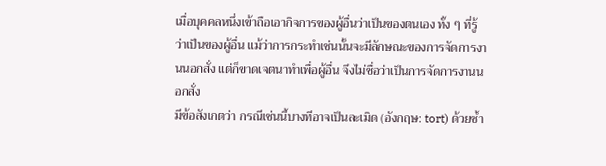เมื่อบุคคลหนึ่งเข้าถือเอากิจการของผู้อื่นว่าเป็นของตนเอง ทั้ง ๆ ที่รู้ว่าเป็นของผู้อื่น แม้ว่าการกระทำเช่นนั้นจะมีลักษณะของการจัดการงานนอกสั่ง แต่ก็ขาดเจตนาทำเพื่อผู้อื่น จึงไม่ชื่อว่าเป็นการจัดการงานนอกสั่ง
มีข้อสังเกตว่า กรณีเช่นนี้บางทีอาจเป็นละเมิด (อังกฤษ: tort) ด้วยซ้ำ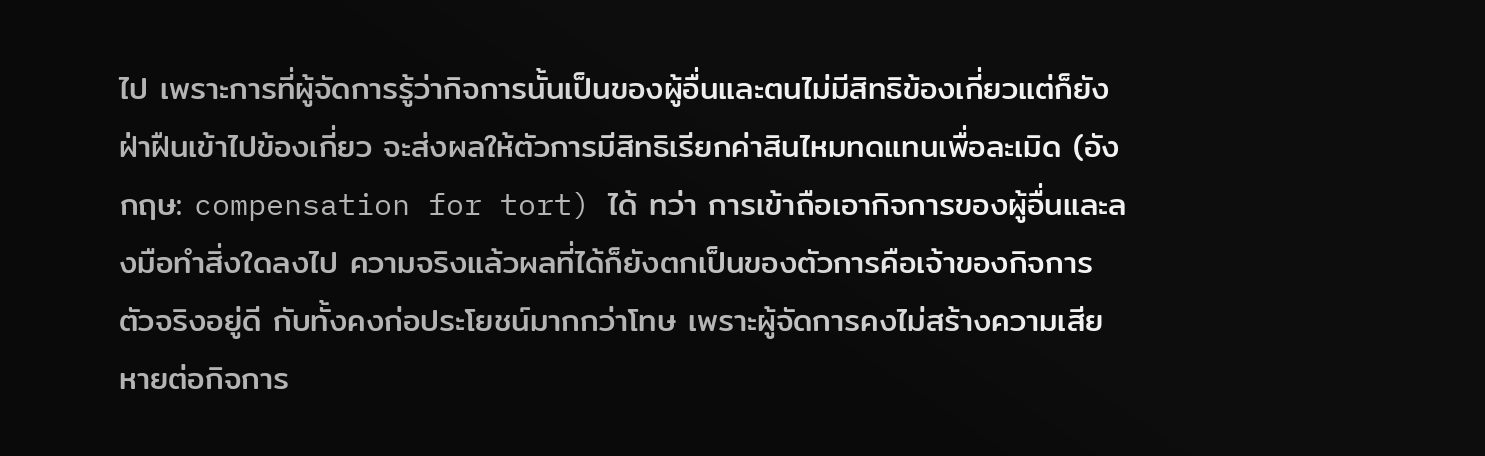ไป เพราะการที่ผู้จัดการรู้ว่ากิจการนั้นเป็นของผู้อื่นและตนไม่มีสิทธิข้องเกี่ยวแต่ก็ยังฝ่าฝืนเข้าไปข้องเกี่ยว จะส่งผลให้ตัวการมีสิทธิเรียกค่าสินไหมทดแทนเพื่อละเมิด (อังกฤษ: compensation for tort) ได้ ทว่า การเข้าถือเอากิจการของผู้อื่นและลงมือทำสิ่งใดลงไป ความจริงแล้วผลที่ได้ก็ยังตกเป็นของตัวการคือเจ้าของกิจการตัวจริงอยู่ดี กับทั้งคงก่อประโยชน์มากกว่าโทษ เพราะผู้จัดการคงไม่สร้างความเสียหายต่อกิจการ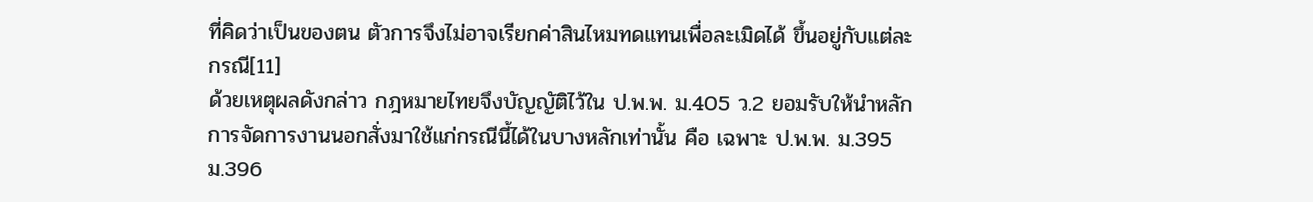ที่คิดว่าเป็นของตน ตัวการจึงไม่อาจเรียกค่าสินไหมทดแทนเพื่อละเมิดได้ ขึ้นอยู่กับแต่ละกรณี[11]
ด้วยเหตุผลดังกล่าว กฎหมายไทยจึงบัญญัติไว้ใน ป.พ.พ. ม.405 ว.2 ยอมรับให้นำหลักการจัดการงานนอกสั่งมาใช้แก่กรณีนี้ได้ในบางหลักเท่านั้น คือ เฉพาะ ป.พ.พ. ม.395 ม.396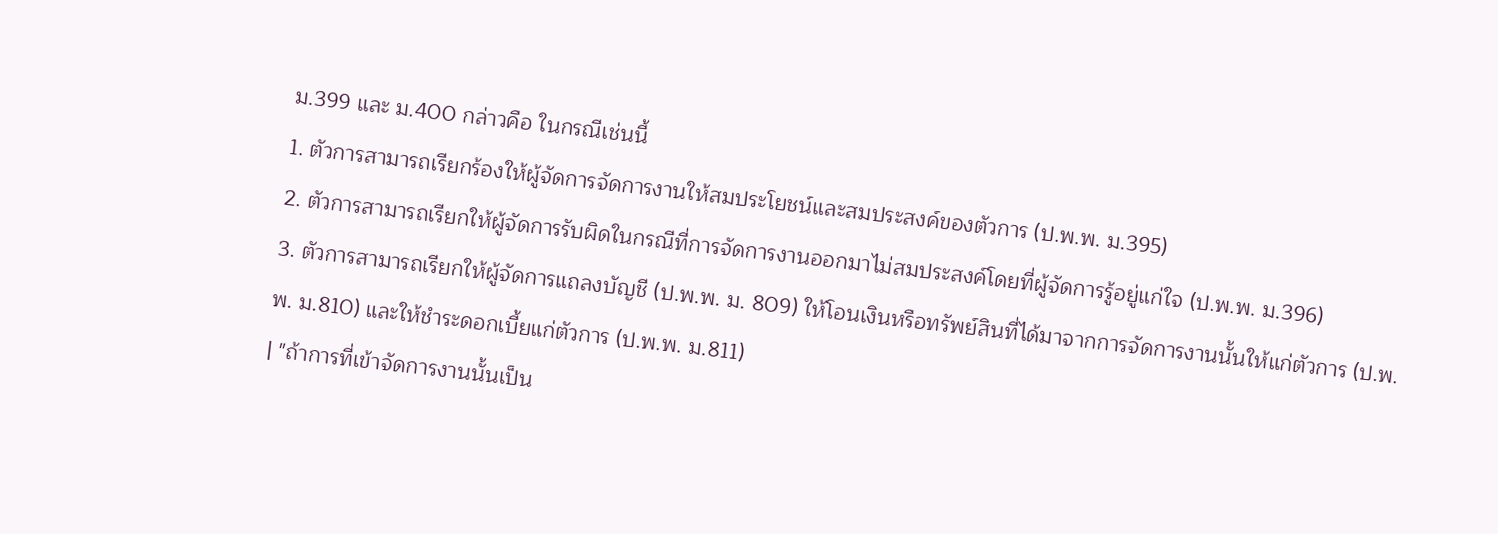ม.399 และ ม.400 กล่าวคือ ในกรณีเช่นนี้
1. ตัวการสามารถเรียกร้องให้ผู้จัดการจัดการงานให้สมประโยชน์และสมประสงค์ของตัวการ (ป.พ.พ. ม.395)
2. ตัวการสามารถเรียกให้ผู้จัดการรับผิดในกรณีที่การจัดการงานออกมาไม่สมประสงค์โดยที่ผู้จัดการรู้อยู่แก่ใจ (ป.พ.พ. ม.396)
3. ตัวการสามารถเรียกให้ผู้จัดการแถลงบัญชี (ป.พ.พ. ม. 809) ให้โอนเงินหรือทรัพย์สินที่ได้มาจากการจัดการงานนั้นให้แก่ตัวการ (ป.พ.พ. ม.810) และให้ชำระดอกเบี้ยแก่ตัวการ (ป.พ.พ. ม.811)
| "ถ้าการที่เข้าจัดการงานนั้นเป็น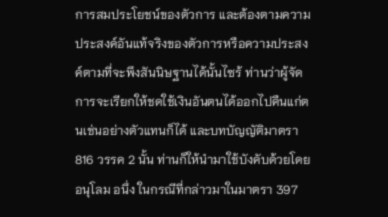การสมประโยชน์ของตัวการ และต้องตามความประสงค์อันแท้จริงของตัวการหรือความประสงค์ตามที่จะพึงสันนิษฐานได้นั้นไซร้ ท่านว่าผู้จัดการจะเรียกให้ชดใช้เงินอันตนได้ออกไปคืนแก่ตนเช่นอย่างตัวแทนก็ได้ และบทบัญญัติมาตรา 816 วรรค 2 นั้น ท่านก็ให้นำมาใช้บังคับด้วยโดยอนุโลม อนึ่ง ในกรณีที่กล่าวมาในมาตรา 397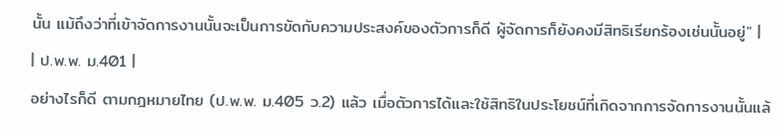นั้น แม้ถึงว่าที่เข้าจัดการงานนั้นจะเป็นการขัดกับความประสงค์ของตัวการก็ดี ผู้จัดการก็ยังคงมีสิทธิเรียกร้องเช่นนั้นอยู่" |
| ป.พ.พ. ม.401 |
อย่างไรก็ดี ตามกฎหมายไทย (ป.พ.พ. ม.405 ว.2) แล้ว เมื่อตัวการได้และใช้สิทธิในประโยชน์ที่เกิดจากการจัดการงานนั้นแล้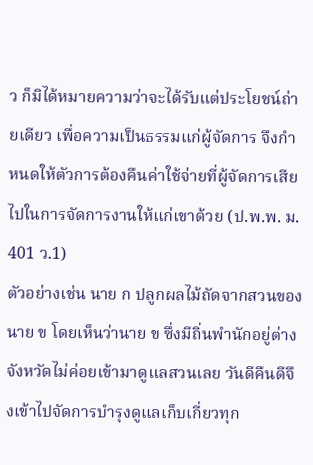ว ก็มิได้หมายความว่าจะได้รับแต่ประโยชน์ถ่ายเดียว เพื่อความเป็นธรรมแก่ผู้จัดการ จึงกำหนดให้ตัวการต้องคืนค่าใช้จ่ายที่ผู้จัดการเสียไปในการจัดการงานให้แก่เขาด้วย (ป.พ.พ. ม. 401 ว.1)
ตัวอย่างเช่น นาย ก ปลูกผลไม้ถัดจากสวนของนาย ข โดยเห็นว่านาย ข ซึ่งมีถิ่นพำนักอยู่ต่างจังหวัดไม่ค่อยเข้ามาดูแลสวนเลย วันดีคืนดีจึงเข้าไปจัดการบำรุงดูแลเก็บเกี่ยวทุก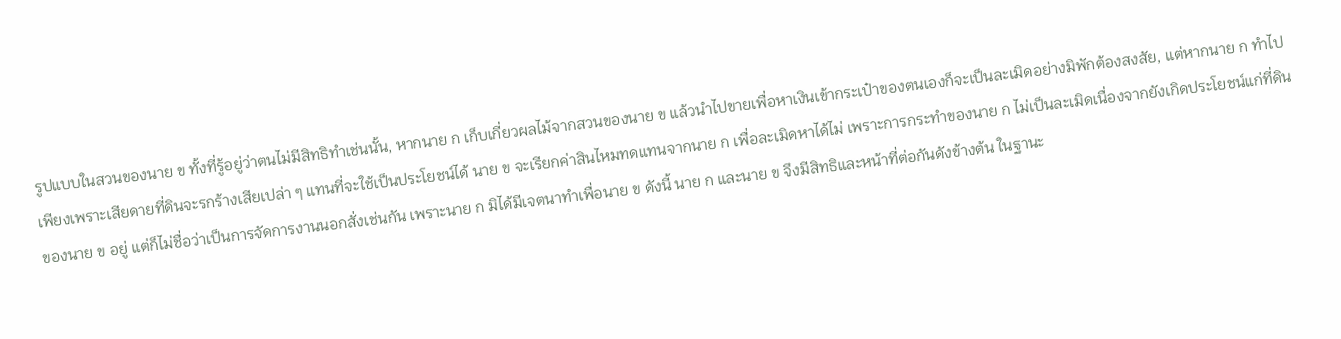รูปแบบในสวนของนาย ข ทั้งที่รู้อยู่ว่าตนไม่มีสิทธิทำเช่นนั้น, หากนาย ก เก็บเกี่ยวผลไม้จากสวนของนาย ข แล้วนำไปขายเพื่อหาเงินเข้ากระเป๋าของตนเองก็จะเป็นละเมิดอย่างมิพักต้องสงสัย, แต่หากนาย ก ทำไปเพียงเพราะเสียดายที่ดินจะรกร้างเสียเปล่า ๆ แทนที่จะใช้เป็นประโยชน์ได้ นาย ข จะเรียกค่าสินไหมทดแทนจากนาย ก เพื่อละเมิดหาได้ไม่ เพราะการกระทำของนาย ก ไม่เป็นละเมิดเนื่องจากยังเกิดประโยชน์แก่ที่ดินของนาย ข อยู่ แต่ก็ไม่ชื่อว่าเป็นการจัดการงานนอกสั่งเช่นกัน เพราะนาย ก มิได้มีเจตนาทำเพื่อนาย ข ดังนี้ นาย ก และนาย ข จึงมีสิทธิและหน้าที่ต่อกันดังข้างต้น ในฐานะ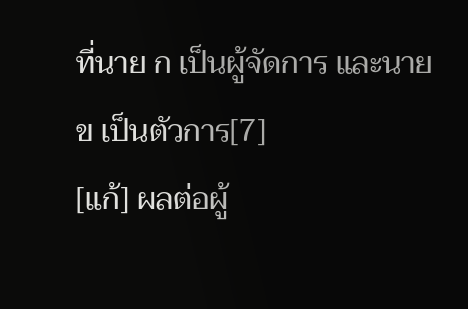ที่นาย ก เป็นผู้จัดการ และนาย ข เป็นตัวการ[7]
[แก้] ผลต่อผู้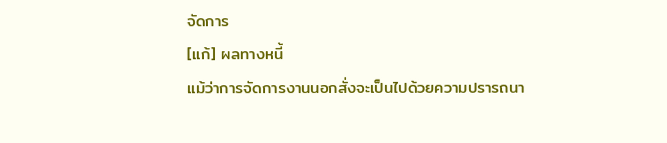จัดการ
[แก้] ผลทางหนี้
แม้ว่าการจัดการงานนอกสั่งจะเป็นไปด้วยความปรารถนา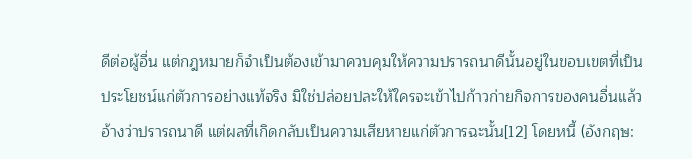ดีต่อผู้อื่น แต่กฎหมายก็จำเป็นต้องเข้ามาควบคุมให้ความปรารถนาดีนั้นอยู่ในขอบเขตที่เป็นประโยชน์แก่ตัวการอย่างแท้จริง มิใช่ปล่อยปละให้ใครจะเข้าไปก้าวก่ายกิจการของคนอื่นแล้วอ้างว่าปรารถนาดี แต่ผลที่เกิดกลับเป็นความเสียหายแก่ตัวการฉะนั้น[12] โดยหนี้ (อังกฤษ: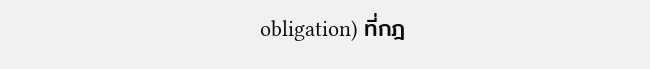obligation) ที่กฎ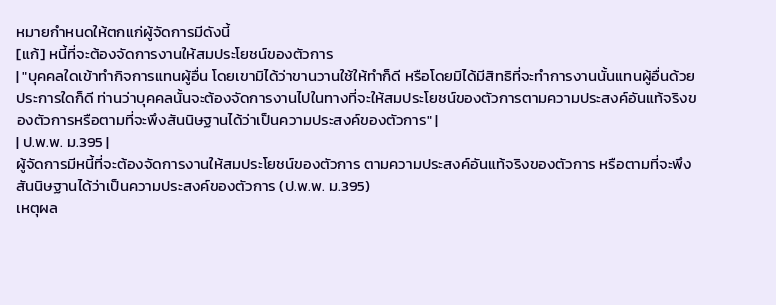หมายกำหนดให้ตกแก่ผู้จัดการมีดังนี้
[แก้] หนี้ที่จะต้องจัดการงานให้สมประโยชน์ของตัวการ
| "บุคคลใดเข้าทำกิจการแทนผู้อื่น โดยเขามิได้ว่าขานวานใช้ให้ทำก็ดี หรือโดยมิได้มีสิทธิที่จะทำการงานนั้นแทนผู้อื่นด้วยประการใดก็ดี ท่านว่าบุคคลนั้นจะต้องจัดการงานไปในทางที่จะให้สมประโยชน์ของตัวการตามความประสงค์อันแท้จริงของตัวการหรือตามที่จะพึงสันนิษฐานได้ว่าเป็นความประสงค์ของตัวการ" |
| ป.พ.พ. ม.395 |
ผู้จัดการมีหนี้ที่จะต้องจัดการงานให้สมประโยชน์ของตัวการ ตามความประสงค์อันแท้จริงของตัวการ หรือตามที่จะพึงสันนิษฐานได้ว่าเป็นความประสงค์ของตัวการ (ป.พ.พ. ม.395)
เหตุผล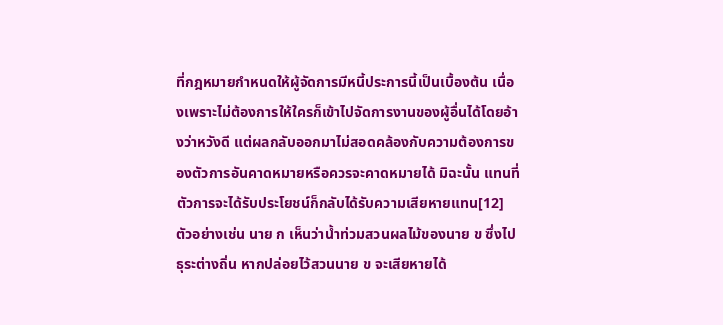ที่กฎหมายกำหนดให้ผู้จัดการมีหนี้ประการนี้เป็นเบื้องต้น เนื่องเพราะไม่ต้องการให้ใครก็เข้าไปจัดการงานของผู้อื่นได้โดยอ้างว่าหวังดี แต่ผลกลับออกมาไม่สอดคล้องกับความต้องการของตัวการอันคาดหมายหรือควรจะคาดหมายได้ มิฉะนั้น แทนที่ตัวการจะได้รับประโยชน์ก็กลับได้รับความเสียหายแทน[12]
ตัวอย่างเช่น นาย ก เห็นว่าน้ำท่วมสวนผลไม้ของนาย ข ซึ่งไปธุระต่างถิ่น หากปล่อยไว้สวนนาย ข จะเสียหายได้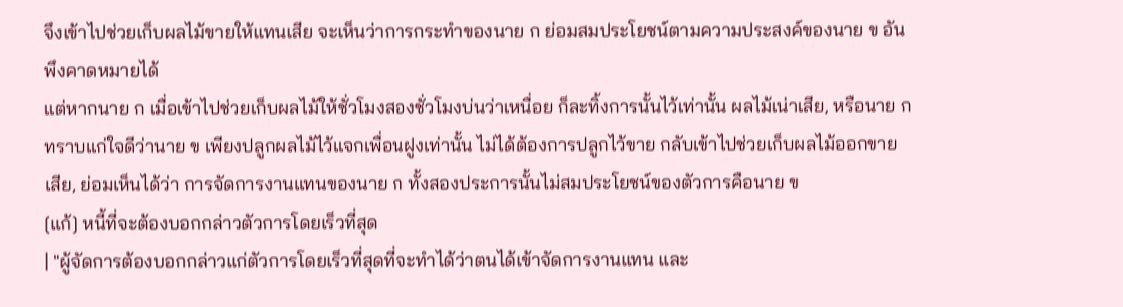จึงเข้าไปช่วยเก็บผลไม้ขายให้แทนเสีย จะเห็นว่าการกระทำของนาย ก ย่อมสมประโยชน์ตามความประสงค์ของนาย ข อันพึงคาดหมายได้
แต่หากนาย ก เมื่อเข้าไปช่วยเก็บผลไม้ให้ชั่วโมงสองชั่วโมงบ่นว่าเหนื่อย ก็ละทิ้งการนั้นไว้เท่านั้น ผลไม้เน่าเสีย, หรือนาย ก ทราบแก่ใจดีว่านาย ข เพียงปลูกผลไม้ไว้แจกเพื่อนฝูงเท่านั้น ไม่ได้ต้องการปลูกไว้ขาย กลับเข้าไปช่วยเก็บผลไม้ออกขายเสีย, ย่อมเห็นได้ว่า การจัดการงานแทนของนาย ก ทั้งสองประการนั้นไม่สมประโยชน์ของตัวการคือนาย ข
[แก้] หนี้ที่จะต้องบอกกล่าวตัวการโดยเร็วที่สุด
| "ผู้จัดการต้องบอกกล่าวแก่ตัวการโดยเร็วที่สุดที่จะทำได้ว่าตนได้เข้าจัดการงานแทน และ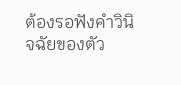ต้องรอฟังคำวินิจฉัยของตัว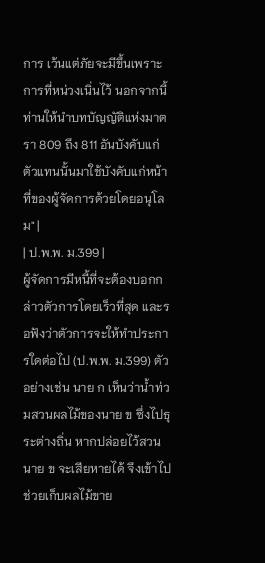การ เว้นแต่ภัยจะมีขึ้นเพราะการที่หน่วงเนิ่นไว้ นอกจากนี้ท่านให้นำบทบัญญัติแห่งมาตรา 809 ถึง 811 อันบังคับแก่ตัวแทนนั้นมาใช้บังคับแก่หน้าที่ของผู้จัดการด้วยโดยอนุโลม" |
| ป.พ.พ. ม.399 |
ผู้จัดการมีหนี้ที่จะต้องบอกกล่าวตัวการโดยเร็วที่สุด และรอฟังว่าตัวการจะให้ทำประการใดต่อไป (ป.พ.พ. ม.399) ตัวอย่างเช่น นาย ก เห็นว่าน้ำท่วมสวนผลไม้ของนาย ข ซึ่งไปธุระต่างถิ่น หากปล่อยไว้สวนนาย ข จะเสียหายได้ จึงเข้าไปช่วยเก็บผลไม้ขาย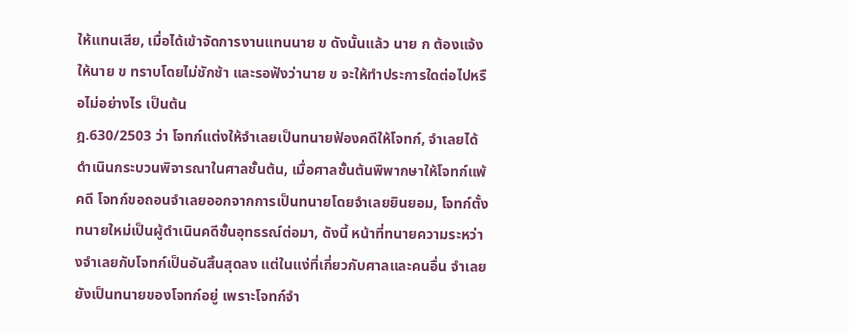ให้แทนเสีย, เมื่อได้เข้าจัดการงานแทนนาย ข ดังนั้นแล้ว นาย ก ต้องแจ้งให้นาย ข ทราบโดยไม่ชักช้า และรอฟังว่านาย ข จะให้ทำประการใดต่อไปหรือไม่อย่างไร เป็นต้น
ฎ.630/2503 ว่า โจทก์แต่งให้จำเลยเป็นทนายฟ้องคดีให้โจทก์, จำเลยได้ดำเนินกระบวนพิจารณาในศาลชั้นต้น, เมื่อศาลชั้นต้นพิพากษาให้โจทก์แพ้คดี โจทก์ขอถอนจำเลยออกจากการเป็นทนายโดยจำเลยยินยอม, โจทก์ตั้งทนายใหม่เป็นผู้ดำเนินคดีชั้นอุทธรณ์ต่อมา, ดังนี้ หน้าที่ทนายความระหว่างจำเลยกับโจทก์เป็นอันสิ้นสุดลง แต่ในแง่ที่เกี่ยวกับศาลและคนอื่น จำเลยยังเป็นทนายของโจทก์อยู่ เพราะโจทก์จำ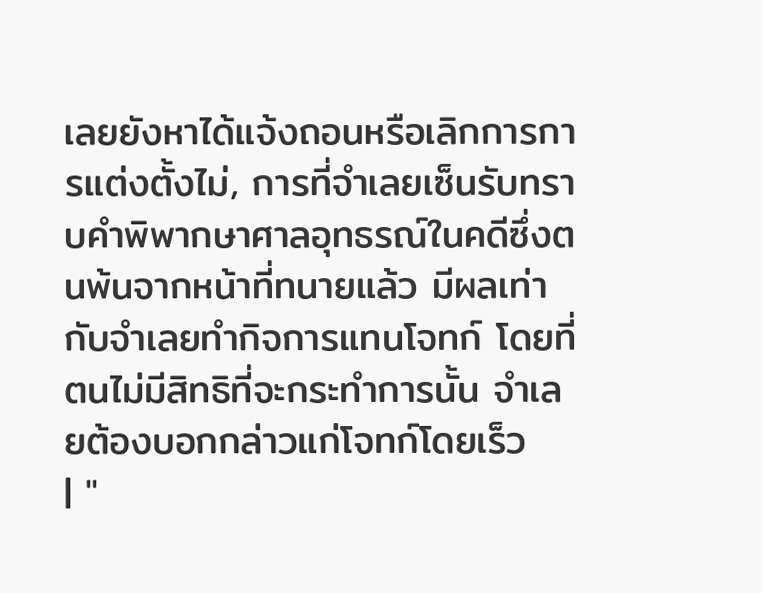เลยยังหาได้แจ้งถอนหรือเลิกการการแต่งตั้งไม่, การที่จำเลยเซ็นรับทราบคำพิพากษาศาลอุทธรณ์ในคดีซึ่งตนพ้นจากหน้าที่ทนายแล้ว มีผลเท่ากับจำเลยทำกิจการแทนโจทก์ โดยที่ตนไม่มีสิทธิที่จะกระทำการนั้น จำเลยต้องบอกกล่าวแก่โจทก์โดยเร็ว
| "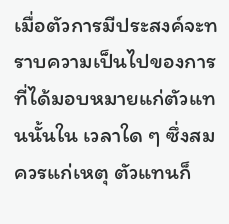เมื่อตัวการมีประสงค์จะทราบความเป็นไปของการที่ได้มอบหมายแก่ตัวแทนนั้นใน เวลาใด ๆ ซึ่งสมควรแก่เหตุ ตัวแทนก็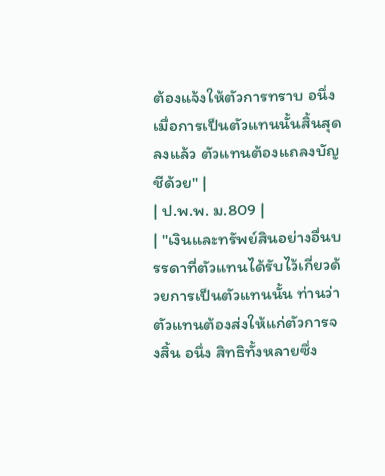ต้องแจ้งให้ตัวการทราบ อนึ่งเมื่อการเป็นตัวแทนนั้นสิ้นสุดลงแล้ว ตัวแทนต้องแถลงบัญชีด้วย" |
| ป.พ.พ. ม.809 |
| "เงินและทรัพย์สินอย่างอื่นบรรดาที่ตัวแทนได้รับไว้เกี่ยวด้วยการเป็นตัวแทนนั้น ท่านว่าตัวแทนต้องส่งให้แก่ตัวการจงสิ้น อนึ่ง สิทธิทั้งหลายซึ่ง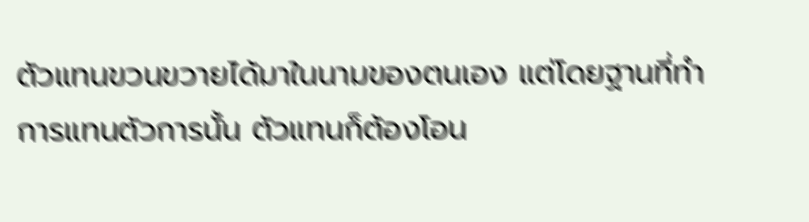ตัวแทนขวนขวายได้มาในนามของตนเอง แต่โดยฐานที่ทำการแทนตัวการนั้น ตัวแทนก็ต้องโอน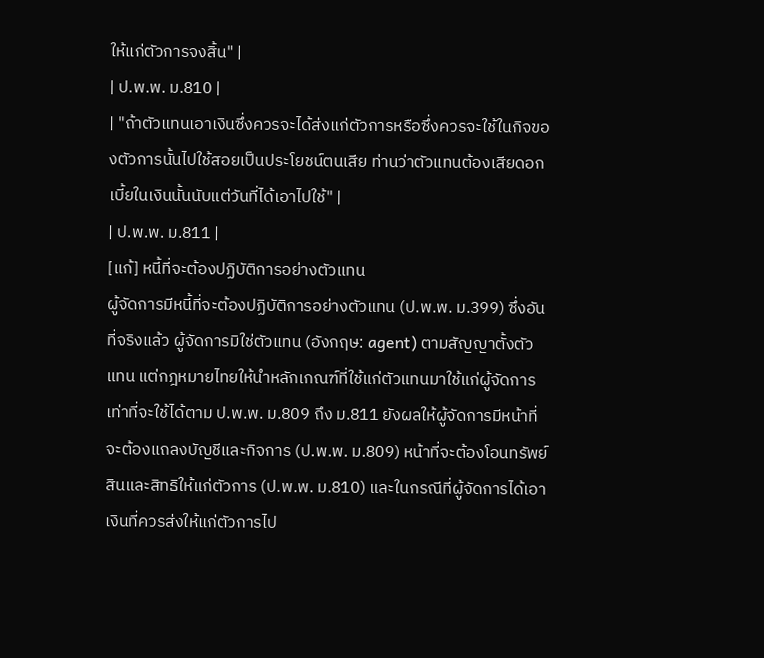ให้แก่ตัวการจงสิ้น" |
| ป.พ.พ. ม.810 |
| "ถ้าตัวแทนเอาเงินซึ่งควรจะได้ส่งแก่ตัวการหรือซึ่งควรจะใช้ในกิจของตัวการนั้นไปใช้สอยเป็นประโยชน์ตนเสีย ท่านว่าตัวแทนต้องเสียดอกเบี้ยในเงินนั้นนับแต่วันที่ได้เอาไปใช้" |
| ป.พ.พ. ม.811 |
[แก้] หนี้ที่จะต้องปฏิบัติการอย่างตัวแทน
ผู้จัดการมีหนี้ที่จะต้องปฏิบัติการอย่างตัวแทน (ป.พ.พ. ม.399) ซึ่งอันที่จริงแล้ว ผู้จัดการมิใช่ตัวแทน (อังกฤษ: agent) ตามสัญญาตั้งตัวแทน แต่กฎหมายไทยให้นำหลักเกณฑ์ที่ใช้แก่ตัวแทนมาใช้แก่ผู้จัดการเท่าที่จะใช้ได้ตาม ป.พ.พ. ม.809 ถึง ม.811 ยังผลให้ผู้จัดการมีหน้าที่จะต้องแถลงบัญชีและกิจการ (ป.พ.พ. ม.809) หน้าที่จะต้องโอนทรัพย์สินและสิทธิให้แก่ตัวการ (ป.พ.พ. ม.810) และในกรณีที่ผู้จัดการได้เอาเงินที่ควรส่งให้แก่ตัวการไป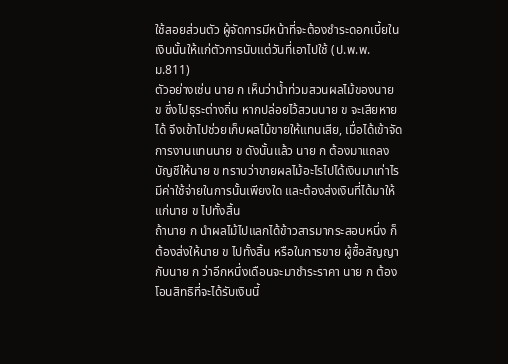ใช้สอยส่วนตัว ผู้จัดการมีหน้าที่จะต้องชำระดอกเบี้ยในเงินนั้นให้แก่ตัวการนับแต่วันที่เอาไปใช้ (ป.พ.พ. ม.811)
ตัวอย่างเช่น นาย ก เห็นว่าน้ำท่วมสวนผลไม้ของนาย ข ซึ่งไปธุระต่างถิ่น หากปล่อยไว้สวนนาย ข จะเสียหายได้ จึงเข้าไปช่วยเก็บผลไม้ขายให้แทนเสีย, เมื่อได้เข้าจัดการงานแทนนาย ข ดังนั้นแล้ว นาย ก ต้องมาแถลงบัญชีให้นาย ข ทราบว่าขายผลไม้อะไรไปได้เงินมาเท่าไร มีค่าใช้จ่ายในการนั้นเพียงใด และต้องส่งเงินที่ได้มาให้แก่นาย ข ไปทั้งสิ้น
ถ้านาย ก นำผลไม้ไปแลกได้ข้าวสารมากระสอบหนึ่ง ก็ต้องส่งให้นาย ข ไปทั้งสิ้น หรือในการขาย ผู้ซื้อสัญญากับนาย ก ว่าอีกหนึ่งเดือนจะมาชำระราคา นาย ก ต้องโอนสิทธิที่จะได้รับเงินนี้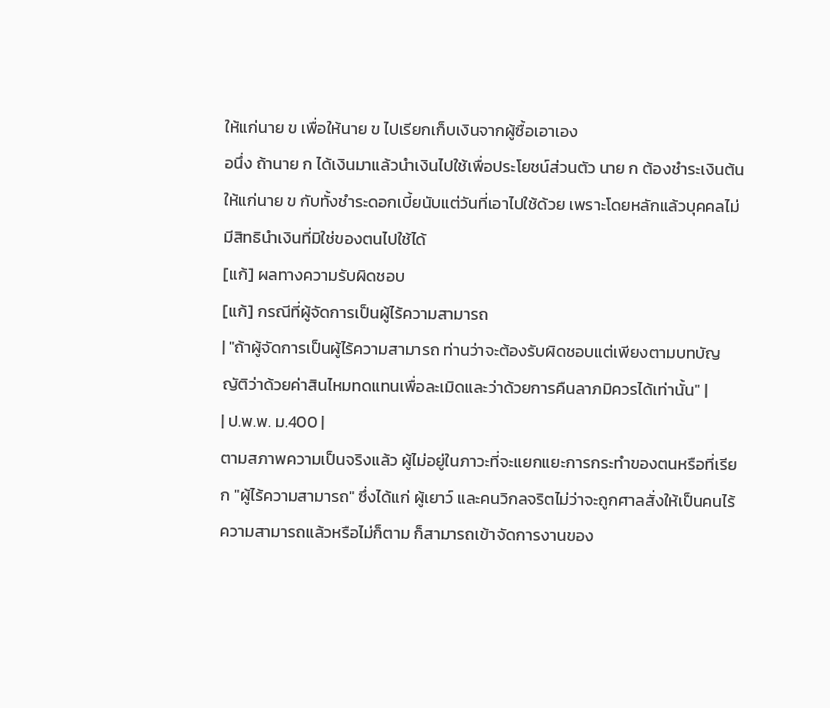ให้แก่นาย ข เพื่อให้นาย ข ไปเรียกเก็บเงินจากผู้ซื้อเอาเอง
อนึ่ง ถ้านาย ก ได้เงินมาแล้วนำเงินไปใช้เพื่อประโยชน์ส่วนตัว นาย ก ต้องชำระเงินต้นให้แก่นาย ข กับทั้งชำระดอกเบี้ยนับแต่วันที่เอาไปใช้ด้วย เพราะโดยหลักแล้วบุคคลไม่มีสิทธินำเงินที่มิใช่ของตนไปใช้ได้
[แก้] ผลทางความรับผิดชอบ
[แก้] กรณีที่ผู้จัดการเป็นผู้ไร้ความสามารถ
| "ถ้าผู้จัดการเป็นผู้ไร้ความสามารถ ท่านว่าจะต้องรับผิดชอบแต่เพียงตามบทบัญญัติว่าด้วยค่าสินไหมทดแทนเพื่อละเมิดและว่าด้วยการคืนลาภมิควรได้เท่านั้น" |
| ป.พ.พ. ม.400 |
ตามสภาพความเป็นจริงแล้ว ผู้ไม่อยู่ในภาวะที่จะแยกแยะการกระทำของตนหรือที่เรียก "ผู้ไร้ความสามารถ" ซึ่งได้แก่ ผู้เยาว์ และคนวิกลจริตไม่ว่าจะถูกศาลสั่งให้เป็นคนไร้ความสามารถแล้วหรือไม่ก็ตาม ก็สามารถเข้าจัดการงานของ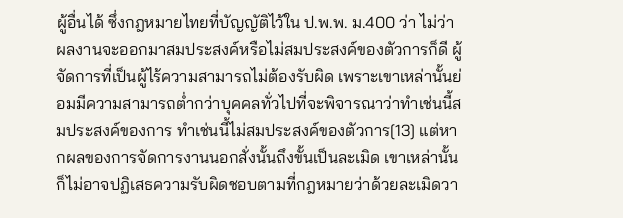ผู้อื่นได้ ซึ่งกฎหมายไทยที่บัญญัติไว้ใน ป.พ.พ. ม.400 ว่า ไม่ว่าผลงานจะออกมาสมประสงค์หรือไม่สมประสงค์ของตัวการก็ดี ผู้จัดการที่เป็นผู้ไร้ความสามารถไม่ต้องรับผิด เพราะเขาเหล่านั้นย่อมมีความสามารถต่ำกว่าบุคคลทั่วไปที่จะพิจารณาว่าทำเช่นนี้สมประสงค์ของการ ทำเช่นนี้ไม่สมประสงค์ของตัวการ[13] แต่หากผลของการจัดการงานนอกสั่งนั้นถึงขั้นเป็นละเมิด เขาเหล่านั้นก็ไม่อาจปฏิเสธความรับผิดชอบตามที่กฎหมายว่าด้วยละเมิดวา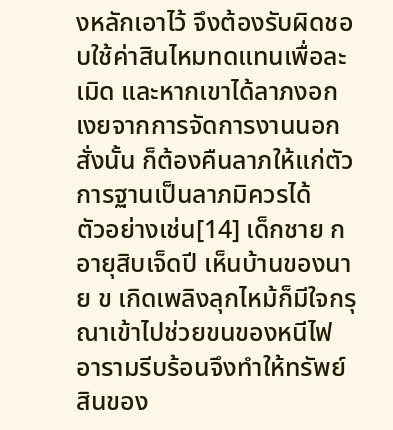งหลักเอาไว้ จึงต้องรับผิดชอบใช้ค่าสินไหมทดแทนเพื่อละเมิด และหากเขาได้ลาภงอกเงยจากการจัดการงานนอกสั่งนั้น ก็ต้องคืนลาภให้แก่ตัวการฐานเป็นลาภมิควรได้
ตัวอย่างเช่น[14] เด็กชาย ก อายุสิบเจ็ดปี เห็นบ้านของนาย ข เกิดเพลิงลุกไหม้ก็มีใจกรุณาเข้าไปช่วยขนของหนีไฟ อารามรีบร้อนจึงทำให้ทรัพย์สินของ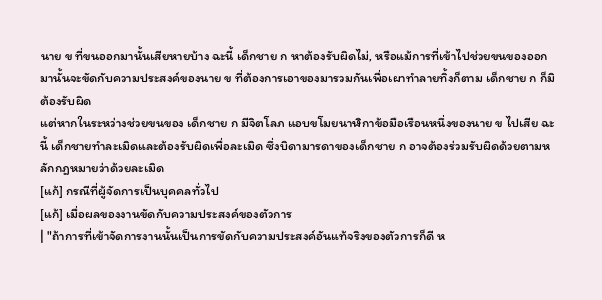นาย ข ที่ขนออกมานั้นเสียหายบ้าง ฉะนี้ เด็กชาย ก หาต้องรับผิดไม่, หรือแม้การที่เข้าไปช่วยขนของออกมานั้นจะขัดกับความประสงค์ของนาย ข ที่ต้องการเอาของมารวมกันเพื่อเผาทำลายทิ้งก็ตาม เด็กชาย ก ก็มิต้องรับผิด
แต่หากในระหว่างช่วยขนของ เด็กชาย ก มีจิตโลภ แอบขโมยนาฬิกาข้อมือเรือนหนึ่งของนาย ข ไปเสีย ฉะนี้ เด็กชายทำละเมิดและต้องรับผิดเพื่อละเมิด ซึ่งบิดามารดาของเด็กชาย ก อาจต้องร่วมรับผิดด้วยตามหลักกฎหมายว่าด้วยละเมิด
[แก้] กรณีที่ผู้จัดการเป็นบุคคลทั่วไป
[แก้] เมื่อผลของงานขัดกับความประสงค์ของตัวการ
| "ถ้าการที่เข้าจัดการงานนั้นเป็นการขัดกับความประสงค์อันแท้จริงของตัวการก็ดี ห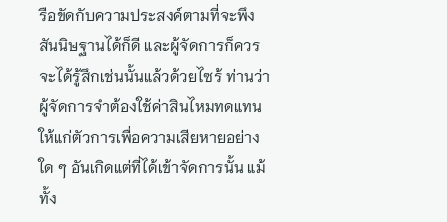รือขัดกับความประสงค์ตามที่จะพึงสันนิษฐานได้ก็ดี และผู้จัดการก็ควรจะได้รู้สึกเช่นนั้นแล้วด้วยไซร้ ท่านว่าผู้จัดการจำต้องใช้ค่าสินไหมทดแทนให้แก่ตัวการเพื่อความเสียหายอย่างใด ๆ อันเกิดแต่ที่ได้เข้าจัดการนั้น แม้ทั้ง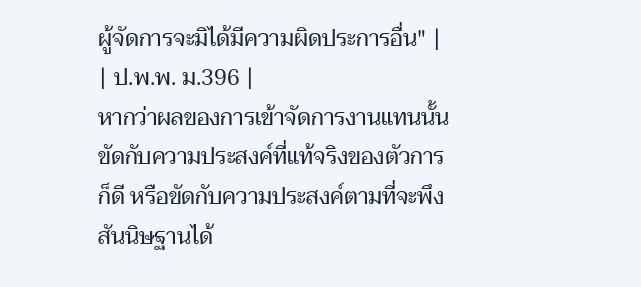ผู้จัดการจะมิได้มีความผิดประการอื่น" |
| ป.พ.พ. ม.396 |
หากว่าผลของการเข้าจัดการงานแทนนั้นขัดกับความประสงค์ที่แท้จริงของตัวการก็ดี หรือขัดกับความประสงค์ตามที่จะพึงสันนิษฐานได้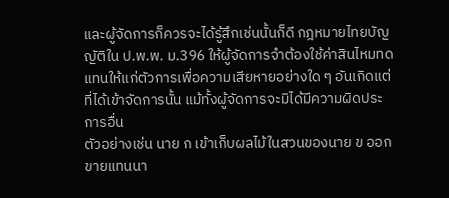และผู้จัดการก็ควรจะได้รู้สึกเช่นนั้นก็ดี กฎหมายไทยบัญญัติใน ป.พ.พ. ม.396 ให้ผู้จัดการจำต้องใช้ค่าสินไหมทดแทนให้แก่ตัวการเพื่อความเสียหายอย่างใด ๆ อันเกิดแต่ที่ได้เข้าจัดการนั้น แม้ทั้งผู้จัดการจะมิได้มีความผิดประการอื่น
ตัวอย่างเช่น นาย ก เข้าเก็บผลไม้ในสวนของนาย ข ออกขายแทนนา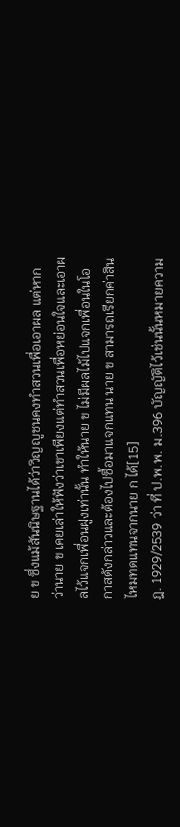ย ข ซึ่งแม้สันนิษฐานได้ว่าวิญญูชนคงทำสวนเพื่อเอาผล แต่หากว่านาย ข เคยเล่าให้ฟังว่าเขาเพียงแต่ทำสวนเพื่อหย่อนใจและเอาผลไว้แจกเพื่อนฝูงเท่านั้น ทำให้นาย ข ไม่มีผลไม้ไปแจกเพื่อนในโอกาสดังกล่าวและต้องไปซื้อมาแจกแทน นาย ข สามารถเรียกค่าสินไหมทดแทนจากนาย ก ได้[15]
ฎ. 1929/2539 ว่า ที่ ป.พ.พ. ม.396 บัญญัติไว้เช่นนั้นหมายความ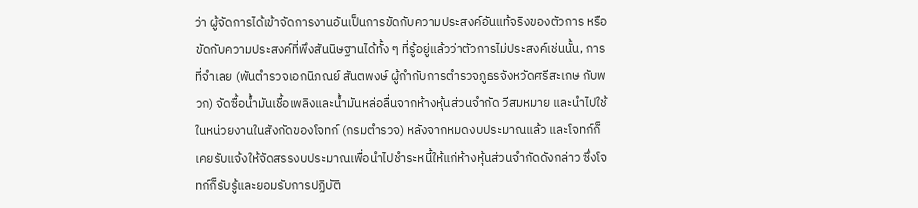ว่า ผู้จัดการได้เข้าจัดการงานอันเป็นการขัดกับความประสงค์อันแท้จริงของตัวการ หรือขัดกับความประสงค์ที่พึงสันนิษฐานได้ทั้ง ๆ ที่รู้อยู่แล้วว่าตัวการไม่ประสงค์เช่นนั้น, การที่จำเลย (พันตำรวจเอกนิภณย์ สันตพงษ์ ผู้กำกับการตำรวจภูธรจังหวัดศรีสะเกษ กับพวก) จัดซื้อน้ำมันเชื้อเพลิงและน้ำมันหล่อลื่นจากห้างหุ้นส่วนจำกัด วีสมหมาย และนำไปใช้ในหน่วยงานในสังกัดของโจทก์ (กรมตำรวจ) หลังจากหมดงบประมาณแล้ว และโจทก์ก็เคยรับแจ้งให้จัดสรรงบประมาณเพื่อนำไปชำระหนี้ให้แก่ห้างหุ้นส่วนจำกัดดังกล่าว ซึ่งโจทก์ก็รับรู้และยอมรับการปฏิบัติ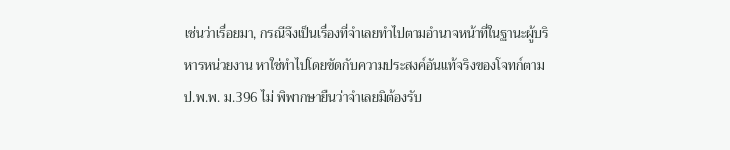เช่นว่าเรื่อยมา, กรณีจึงเป็นเรื่องที่จำเลยทำไปตามอำนาจหน้าที่ในฐานะผู้บริหารหน่วยงาน หาใช่ทำไปโดยขัดกับความประสงค์อันแท้จริงของโจทก์ตาม ป.พ.พ. ม.396 ไม่ พิพากษายืนว่าจำเลยมิต้องรับ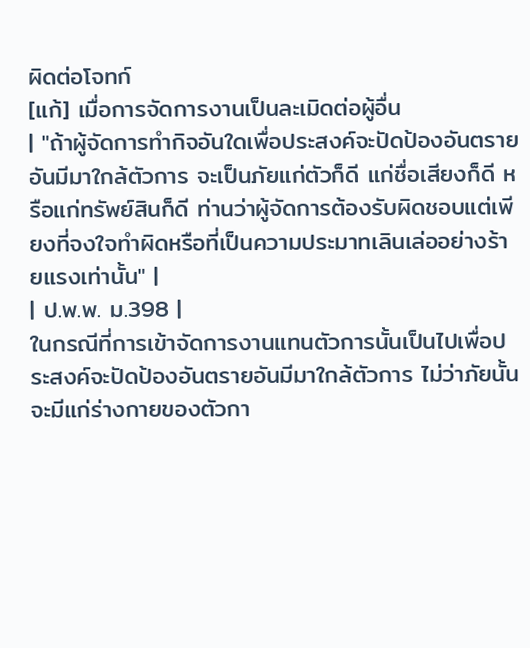ผิดต่อโจทก์
[แก้] เมื่อการจัดการงานเป็นละเมิดต่อผู้อื่น
| "ถ้าผู้จัดการทำกิจอันใดเพื่อประสงค์จะปัดป้องอันตรายอันมีมาใกล้ตัวการ จะเป็นภัยแก่ตัวก็ดี แก่ชื่อเสียงก็ดี หรือแก่ทรัพย์สินก็ดี ท่านว่าผู้จัดการต้องรับผิดชอบแต่เพียงที่จงใจทำผิดหรือที่เป็นความประมาทเลินเล่ออย่างร้ายแรงเท่านั้น" |
| ป.พ.พ. ม.398 |
ในกรณีที่การเข้าจัดการงานแทนตัวการนั้นเป็นไปเพื่อประสงค์จะปัดป้องอันตรายอันมีมาใกล้ตัวการ ไม่ว่าภัยนั้นจะมีแก่ร่างกายของตัวกา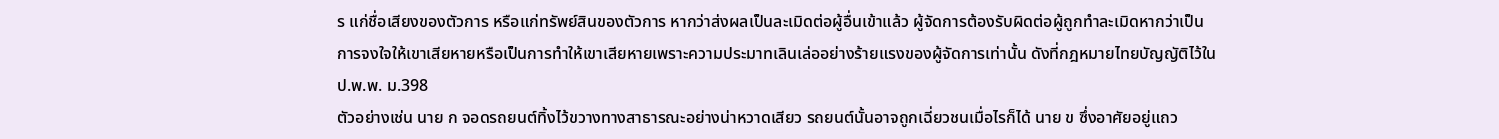ร แก่ชื่อเสียงของตัวการ หรือแก่ทรัพย์สินของตัวการ หากว่าส่งผลเป็นละเมิดต่อผู้อื่นเข้าแล้ว ผู้จัดการต้องรับผิดต่อผู้ถูกทำละเมิดหากว่าเป็นการจงใจให้เขาเสียหายหรือเป็นการทำให้เขาเสียหายเพราะความประมาทเลินเล่ออย่างร้ายแรงของผู้จัดการเท่านั้น ดังที่กฎหมายไทยบัญญัติไว้ใน ป.พ.พ. ม.398
ตัวอย่างเช่น นาย ก จอดรถยนต์ทิ้งไว้ขวางทางสาธารณะอย่างน่าหวาดเสียว รถยนต์นั้นอาจถูกเฉี่ยวชนเมื่อไรก็ได้ นาย ข ซึ่งอาศัยอยู่แถว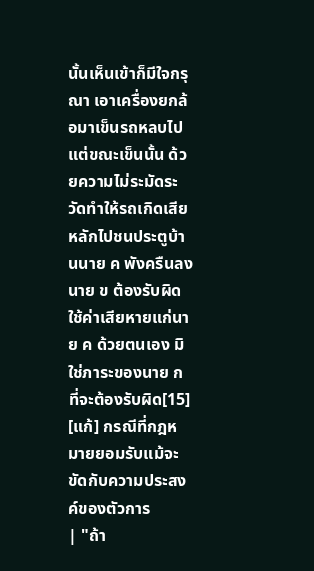นั้นเห็นเข้าก็มีใจกรุณา เอาเครื่องยกล้อมาเข็นรถหลบไป แต่ขณะเข็นนั้น ด้วยความไม่ระมัดระวัดทำให้รถเกิดเสียหลักไปชนประตูบ้านนาย ค พังครืนลง นาย ข ต้องรับผิดใช้ค่าเสียหายแก่นาย ค ด้วยตนเอง มิใช่ภาระของนาย ก ที่จะต้องรับผิด[15]
[แก้] กรณีที่กฎหมายยอมรับแม้จะขัดกับความประสงค์ของตัวการ
| "ถ้า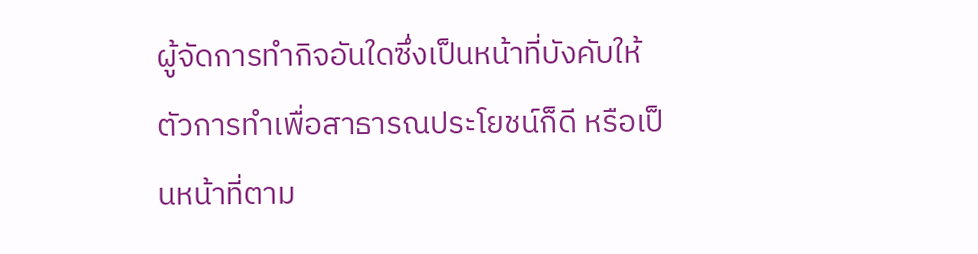ผู้จัดการทำกิจอันใดซึ่งเป็นหน้าที่บังคับให้ตัวการทำเพื่อสาธารณประโยชน์ก็ดี หรือเป็นหน้าที่ตาม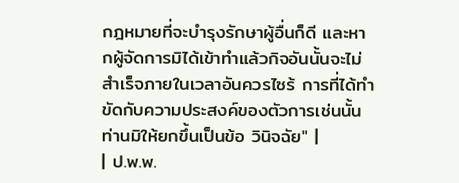กฎหมายที่จะบำรุงรักษาผู้อื่นก็ดี และหากผู้จัดการมิได้เข้าทำแล้วกิจอันนั้นจะไม่สำเร็จภายในเวลาอันควรไซร้ การที่ได้ทำขัดกับความประสงค์ของตัวการเช่นนั้นท่านมิให้ยกขึ้นเป็นข้อ วินิจฉัย" |
| ป.พ.พ.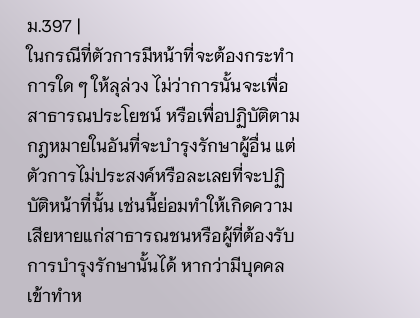ม.397 |
ในกรณีที่ตัวการมีหน้าที่จะต้องกระทำการใด ๆ ให้ลุล่วง ไม่ว่าการนั้นจะเพื่อสาธารณประโยชน์ หรือเพื่อปฏิบัติตามกฎหมายในอันที่จะบำรุงรักษาผู้อื่น แต่ตัวการไม่ประสงค์หรือละเลยที่จะปฏิบัติหน้าที่นั้น เช่นนี้ย่อมทำให้เกิดความเสียหายแก่สาธารณชนหรือผู้ที่ต้องรับการบำรุงรักษานั้นได้ หากว่ามีบุคคลเข้าทำห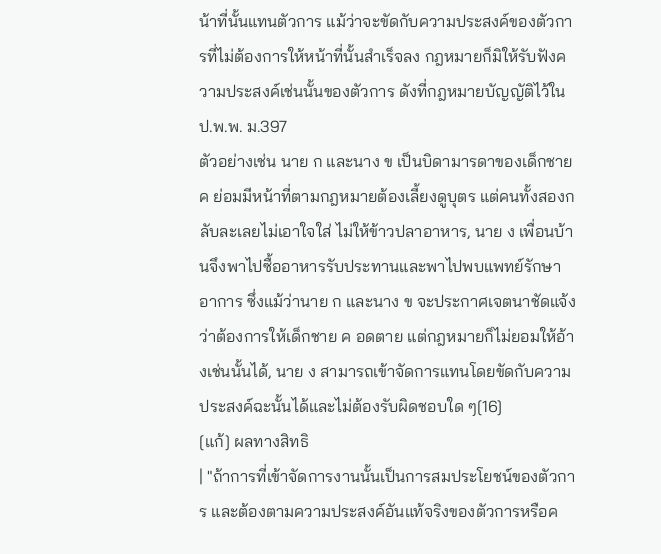น้าที่นั้นแทนตัวการ แม้ว่าจะขัดกับความประสงค์ของตัวการที่ไม่ต้องการให้หน้าที่นั้นสำเร็จลง กฎหมายก็มิให้รับฟังความประสงค์เช่นนั้นของตัวการ ดังที่กฎหมายบัญญัติไว้ใน ป.พ.พ. ม.397
ตัวอย่างเช่น นาย ก และนาง ข เป็นบิดามารดาของเด็กชาย ค ย่อมมีหน้าที่ตามกฎหมายต้องเลี้ยงดูบุตร แต่คนทั้งสองกลับละเลยไม่เอาใจใส่ ไม่ให้ข้าวปลาอาหาร, นาย ง เพื่อนบ้านจึงพาไปซื้ออาหารรับประทานและพาไปพบแพทย์รักษาอาการ ซึ่งแม้ว่านาย ก และนาง ข จะประกาศเจตนาชัดแจ้งว่าต้องการให้เด็กชาย ค อดตาย แต่กฎหมายก็ไม่ยอมให้อ้างเช่นนั้นได้, นาย ง สามารถเข้าจัดการแทนโดยขัดกับความประสงค์ฉะนั้นได้และไม่ต้องรับผิดชอบใด ๆ[16]
[แก้] ผลทางสิทธิ
| "ถ้าการที่เข้าจัดการงานนั้นเป็นการสมประโยชน์ของตัวการ และต้องตามความประสงค์อันแท้จริงของตัวการหรือค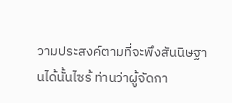วามประสงค์ตามที่จะพึงสันนิษฐานได้นั้นไซร้ ท่านว่าผู้จัดกา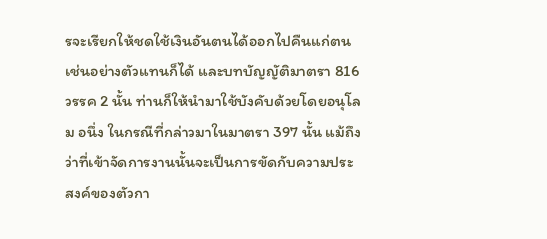รจะเรียกให้ชดใช้เงินอันตนได้ออกไปคืนแก่ตนเช่นอย่างตัวแทนก็ได้ และบทบัญญัติมาตรา 816 วรรค 2 นั้น ท่านก็ให้นำมาใช้บังคับด้วยโดยอนุโลม อนึ่ง ในกรณีที่กล่าวมาในมาตรา 397 นั้น แม้ถึงว่าที่เข้าจัดการงานนั้นจะเป็นการขัดกับความประสงค์ของตัวกา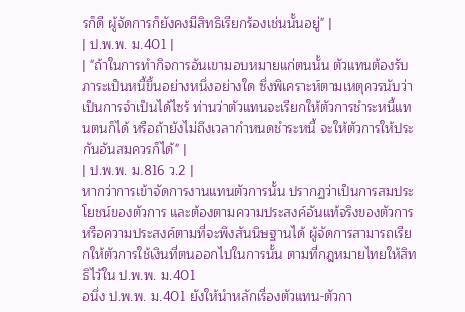รก็ดี ผู้จัดการก็ยังคงมีสิทธิเรียกร้องเช่นนั้นอยู่" |
| ป.พ.พ. ม.401 |
| "ถ้าในการทำกิจการอันเขามอบหมายแก่ตนนั้น ตัวแทนต้องรับภาระเป็นหนี้ขึ้นอย่างหนึ่งอย่างใด ซึ่งพิเคราะห์ตามเหตุควรนับว่าเป็นการจำเป็นได้ไซร้ ท่านว่าตัวแทนจะเรียกให้ตัวการชำระหนี้แทนตนก็ได้ หรือถ้ายังไม่ถึงเวลากำหนดชำระหนี้ จะให้ตัวการให้ประกันอันสมควรก็ได้" |
| ป.พ.พ. ม.816 ว.2 |
หากว่าการเข้าจัดการงานแทนตัวการนั้น ปรากฏว่าเป็นการสมประโยชน์ของตัวการ และต้องตามความประสงค์อันแท้จริงของตัวการหรือความประสงค์ตามที่จะพึงสันนิษฐานได้ ผู้จัดการสามารถเรียกให้ตัวการใช้เงินที่ตนออกไปในการนั้น ตามที่กฎหมายไทยให้สิทธิไว้ใน ป.พ.พ. ม.401
อนึ่ง ป.พ.พ. ม.401 ยังให้นำหลักเรื่องตัวแทน-ตัวกา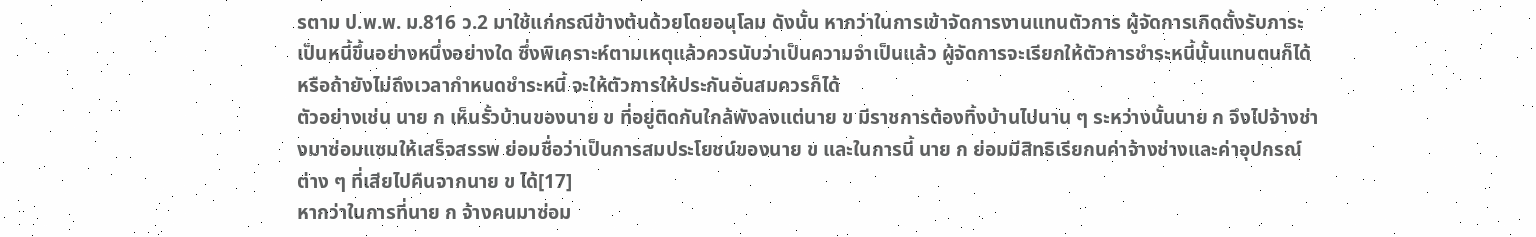รตาม ป.พ.พ. ม.816 ว.2 มาใช้แก่กรณีข้างต้นด้วยโดยอนุโลม ดังนั้น หากว่าในการเข้าจัดการงานแทนตัวการ ผู้จัดการเกิดตั้งรับภาระเป็นหนี้ขึ้นอย่างหนึ่งอย่างใด ซึ่งพิเคราะห์ตามเหตุแล้วควรนับว่าเป็นความจำเป็นแล้ว ผู้จัดการจะเรียกให้ตัวการชำระหนี้นั้นแทนตนก็ได้ หรือถ้ายังไม่ถึงเวลากำหนดชำระหนี้ จะให้ตัวการให้ประกันอันสมควรก็ได้
ตัวอย่างเช่น นาย ก เห็นรั้วบ้านของนาย ข ที่อยู่ติดกันใกล้พังลงแต่นาย ข มีราชการต้องทิ้งบ้านไปนาน ๆ ระหว่างนั้นนาย ก จึงไปจ้างช่างมาซ่อมแซมให้เสร็จสรรพ ย่อมชื่อว่าเป็นการสมประโยชน์ของนาย ข และในการนี้ นาย ก ย่อมมีสิทธิเรียกนค่าจ้างช่างและค่าอุปกรณ์ต่าง ๆ ที่เสียไปคืนจากนาย ข ได้[17]
หากว่าในการที่นาย ก จ้างคนมาซ่อม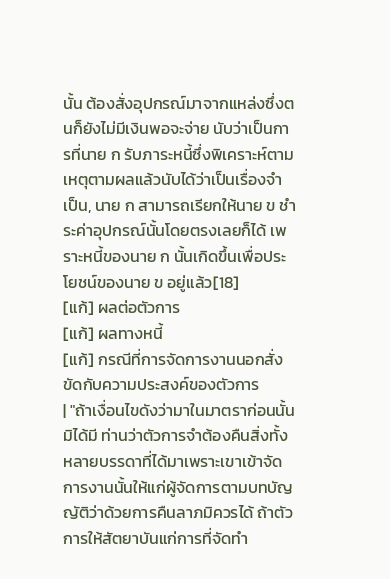นั้น ต้องสั่งอุปกรณ์มาจากแหล่งซึ่งตนก็ยังไม่มีเงินพอจะจ่าย นับว่าเป็นการที่นาย ก รับภาระหนี้ซึ่งพิเคราะห์ตามเหตุตามผลแล้วนับได้ว่าเป็นเรื่องจำเป็น, นาย ก สามารถเรียกให้นาย ข ชำระค่าอุปกรณ์นั้นโดยตรงเลยก็ได้ เพราะหนี้ของนาย ก นั้นเกิดขึ้นเพื่อประโยชน์ของนาย ข อยู่แล้ว[18]
[แก้] ผลต่อตัวการ
[แก้] ผลทางหนี้
[แก้] กรณีที่การจัดการงานนอกสั่งขัดกับความประสงค์ของตัวการ
| "ถ้าเงื่อนไขดังว่ามาในมาตราก่อนนั้นมิได้มี ท่านว่าตัวการจำต้องคืนสิ่งทั้งหลายบรรดาที่ได้มาเพราะเขาเข้าจัดการงานนั้นให้แก่ผู้จัดการตามบทบัญญัติว่าด้วยการคืนลาภมิควรได้ ถ้าตัวการให้สัตยาบันแก่การที่จัดทำ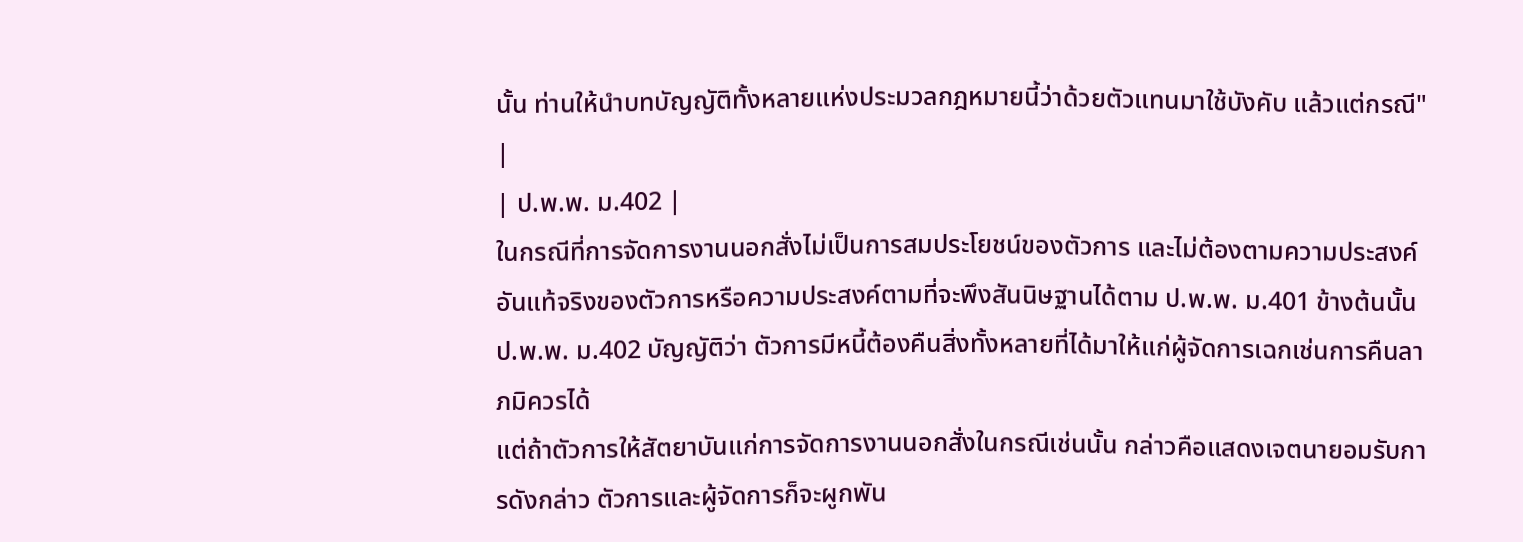นั้น ท่านให้นำบทบัญญัติทั้งหลายแห่งประมวลกฎหมายนี้ว่าด้วยตัวแทนมาใช้บังคับ แล้วแต่กรณี" |
| ป.พ.พ. ม.402 |
ในกรณีที่การจัดการงานนอกสั่งไม่เป็นการสมประโยชน์ของตัวการ และไม่ต้องตามความประสงค์อันแท้จริงของตัวการหรือความประสงค์ตามที่จะพึงสันนิษฐานได้ตาม ป.พ.พ. ม.401 ข้างต้นนั้น ป.พ.พ. ม.402 บัญญัติว่า ตัวการมีหนี้ต้องคืนสิ่งทั้งหลายที่ได้มาให้แก่ผู้จัดการเฉกเช่นการคืนลาภมิควรได้
แต่ถ้าตัวการให้สัตยาบันแก่การจัดการงานนอกสั่งในกรณีเช่นนั้น กล่าวคือแสดงเจตนายอมรับการดังกล่าว ตัวการและผู้จัดการก็จะผูกพัน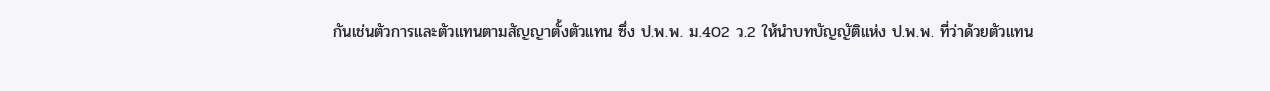กันเช่นตัวการและตัวแทนตามสัญญาตั้งตัวแทน ซึ่ง ป.พ.พ. ม.402 ว.2 ให้นำบทบัญญัติแห่ง ป.พ.พ. ที่ว่าด้วยตัวแทน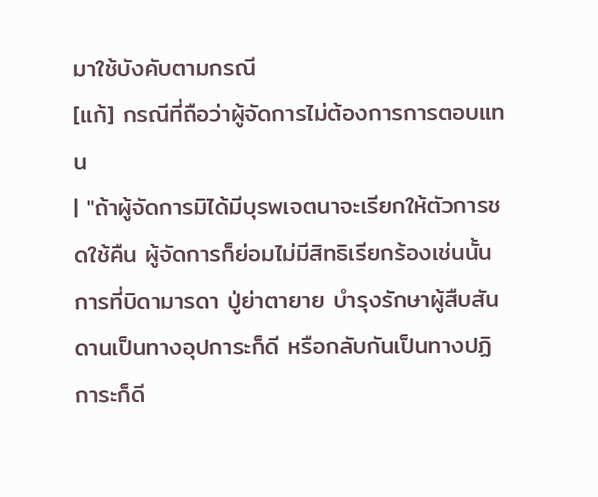มาใช้บังคับตามกรณี
[แก้] กรณีที่ถือว่าผู้จัดการไม่ต้องการการตอบแทน
| "ถ้าผู้จัดการมิได้มีบุรพเจตนาจะเรียกให้ตัวการชดใช้คืน ผู้จัดการก็ย่อมไม่มีสิทธิเรียกร้องเช่นนั้น การที่บิดามารดา ปู่ย่าตายาย บำรุงรักษาผู้สืบสันดานเป็นทางอุปการะก็ดี หรือกลับกันเป็นทางปฏิการะก็ดี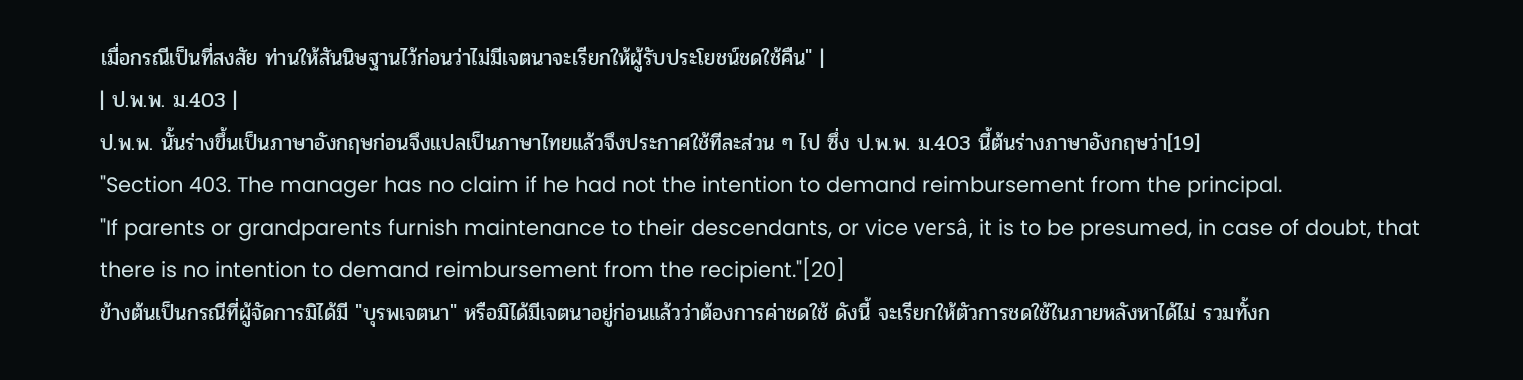เมื่อกรณีเป็นที่สงสัย ท่านให้สันนิษฐานไว้ก่อนว่าไม่มีเจตนาจะเรียกให้ผู้รับประโยชน์ชดใช้คืน" |
| ป.พ.พ. ม.403 |
ป.พ.พ. นั้นร่างขึ้นเป็นภาษาอังกฤษก่อนจึงแปลเป็นภาษาไทยแล้วจึงประกาศใช้ทีละส่วน ๆ ไป ซึ่ง ป.พ.พ. ม.403 นี้ต้นร่างภาษาอังกฤษว่า[19]
"Section 403. The manager has no claim if he had not the intention to demand reimbursement from the principal.
"If parents or grandparents furnish maintenance to their descendants, or vice versâ, it is to be presumed, in case of doubt, that there is no intention to demand reimbursement from the recipient."[20]
ข้างต้นเป็นกรณีที่ผู้จัดการมิได้มี "บุรพเจตนา" หรือมิได้มีเจตนาอยู่ก่อนแล้วว่าต้องการค่าชดใช้ ดังนี้ จะเรียกให้ตัวการชดใช้ในภายหลังหาได้ไม่ รวมทั้งก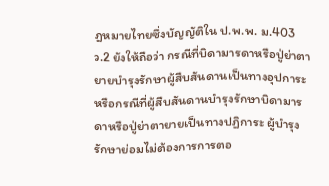ฎหมายไทยซึ่งบัญญัติใน ป.พ.พ. ม.403 ว.2 ยังให้ถือว่า กรณีที่บิดามารดาหรือปู่ย่าตายายบำรุงรักษาผู้สืบสันดานเป็นทางอุปการะ หรือกรณีที่ผู้สืบสันดานบำรุงรักษาบิดามารดาหรือปู่ย่าตายายเป็นทางปฏิการะ ผู้บำรุงรักษาย่อมไม่ต้องการการตอ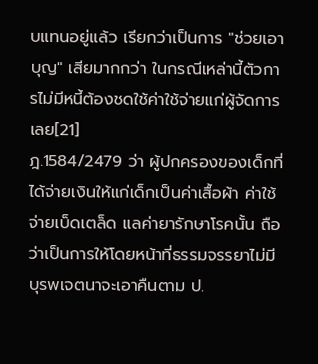บแทนอยู่แล้ว เรียกว่าเป็นการ "ช่วยเอาบุญ" เสียมากกว่า ในกรณีเหล่านี้ตัวการไม่มีหนี้ต้องชดใช้ค่าใช้จ่ายแก่ผู้จัดการเลย[21]
ฎ.1584/2479 ว่า ผู้ปกครองของเด็กที่ได้จ่ายเงินให้แก่เด็กเป็นค่าเสื้อผ้า ค่าใช้จ่ายเบ็ดเตล็ด แลค่ายารักษาโรคนั้น ถือว่าเป็นการให้โดยหน้าที่ธรรมจรรยาไม่มีบุรพเจตนาจะเอาคืนตาม ป.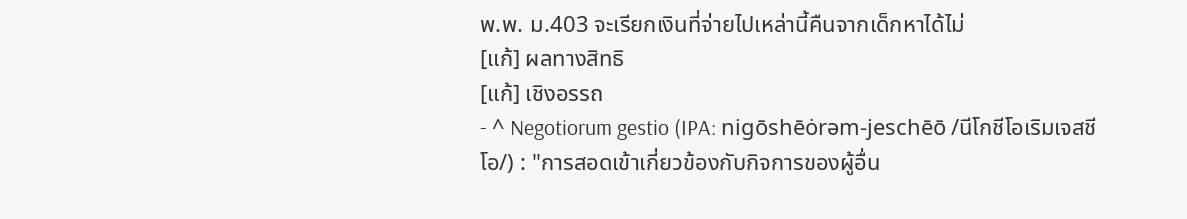พ.พ. ม.403 จะเรียกเงินที่จ่ายไปเหล่านี้คืนจากเด็กหาได้ไม่
[แก้] ผลทางสิทธิ
[แก้] เชิงอรรถ
- ^ Negotiorum gestio (IPA: nigōshēȯrəm-jeschēō /นีโกชีโอเริมเจสชีโอ/) : "การสอดเข้าเกี่ยวข้องกับกิจการของผู้อื่น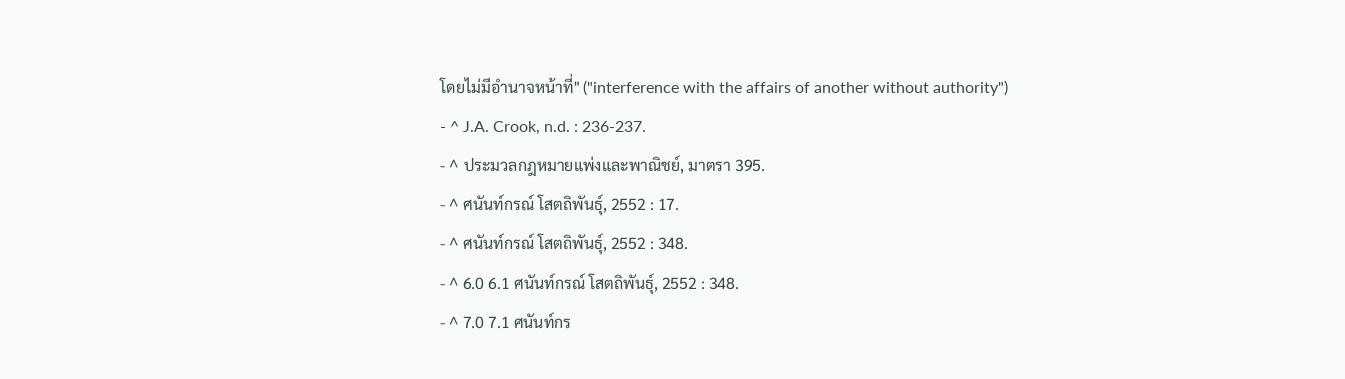โดยไม่มีอำนาจหน้าที่" ("interference with the affairs of another without authority")
- ^ J.A. Crook, n.d. : 236-237.
- ^ ประมวลกฎหมายแพ่งและพาณิชย์, มาตรา 395.
- ^ ศนันท์กรณ์ โสตถิพันธุ์, 2552 : 17.
- ^ ศนันท์กรณ์ โสตถิพันธุ์, 2552 : 348.
- ^ 6.0 6.1 ศนันท์กรณ์ โสตถิพันธุ์, 2552 : 348.
- ^ 7.0 7.1 ศนันท์กร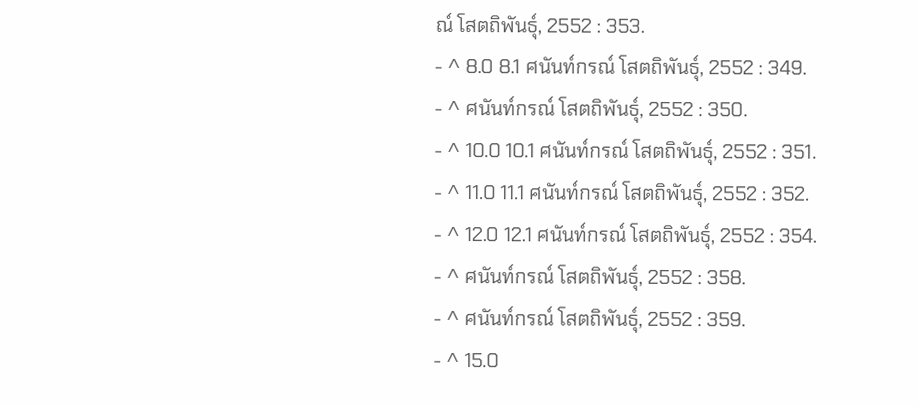ณ์ โสตถิพันธุ์, 2552 : 353.
- ^ 8.0 8.1 ศนันท์กรณ์ โสตถิพันธุ์, 2552 : 349.
- ^ ศนันท์กรณ์ โสตถิพันธุ์, 2552 : 350.
- ^ 10.0 10.1 ศนันท์กรณ์ โสตถิพันธุ์, 2552 : 351.
- ^ 11.0 11.1 ศนันท์กรณ์ โสตถิพันธุ์, 2552 : 352.
- ^ 12.0 12.1 ศนันท์กรณ์ โสตถิพันธุ์, 2552 : 354.
- ^ ศนันท์กรณ์ โสตถิพันธุ์, 2552 : 358.
- ^ ศนันท์กรณ์ โสตถิพันธุ์, 2552 : 359.
- ^ 15.0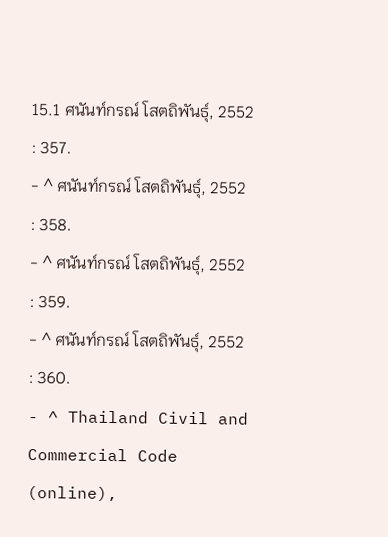15.1 ศนันท์กรณ์ โสตถิพันธุ์, 2552 : 357.
- ^ ศนันท์กรณ์ โสตถิพันธุ์, 2552 : 358.
- ^ ศนันท์กรณ์ โสตถิพันธุ์, 2552 : 359.
- ^ ศนันท์กรณ์ โสตถิพันธุ์, 2552 : 360.
- ^ Thailand Civil and Commercial Code (online),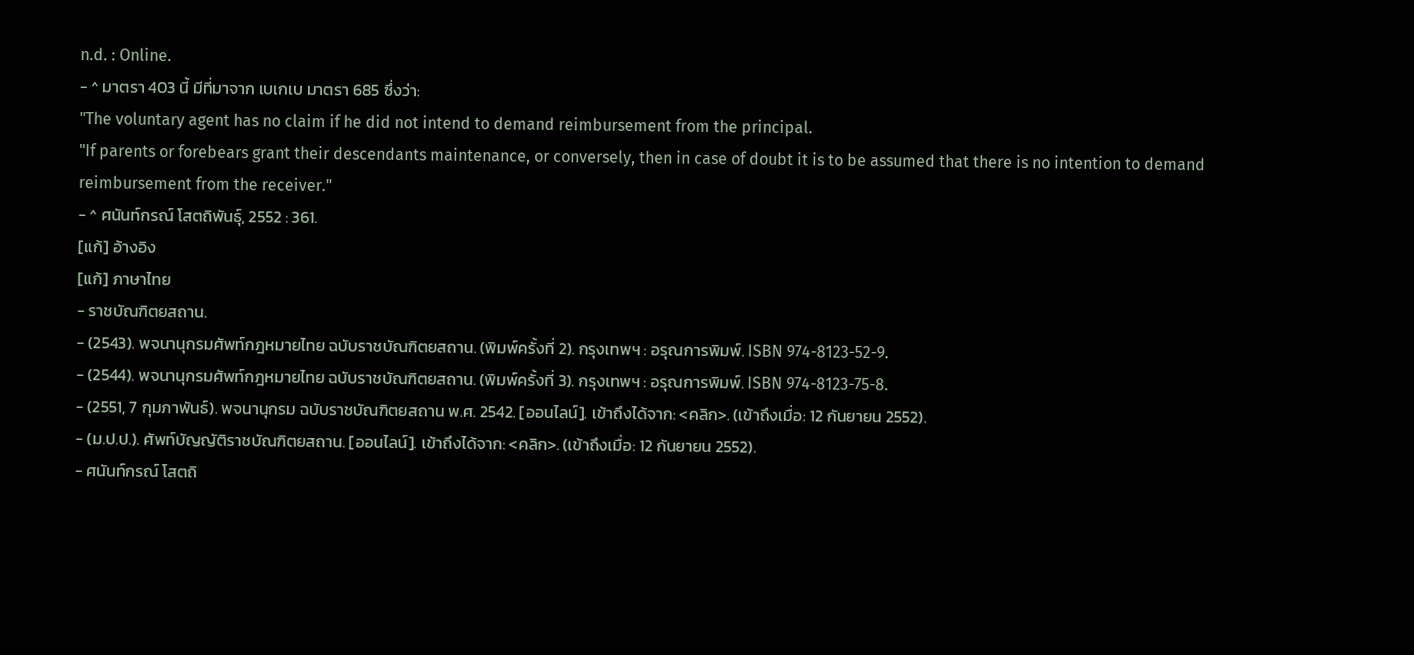n.d. : Online.
- ^ มาตรา 403 นี้ มีที่มาจาก เบเกเบ มาตรา 685 ซึ่งว่า:
"The voluntary agent has no claim if he did not intend to demand reimbursement from the principal.
"If parents or forebears grant their descendants maintenance, or conversely, then in case of doubt it is to be assumed that there is no intention to demand reimbursement from the receiver."
- ^ ศนันท์กรณ์ โสตถิพันธุ์, 2552 : 361.
[แก้] อ้างอิง
[แก้] ภาษาไทย
- ราชบัณฑิตยสถาน.
- (2543). พจนานุกรมศัพท์กฎหมายไทย ฉบับราชบัณฑิตยสถาน. (พิมพ์ครั้งที่ 2). กรุงเทพฯ : อรุณการพิมพ์. ISBN 974-8123-52-9.
- (2544). พจนานุกรมศัพท์กฎหมายไทย ฉบับราชบัณฑิตยสถาน. (พิมพ์ครั้งที่ 3). กรุงเทพฯ : อรุณการพิมพ์. ISBN 974-8123-75-8.
- (2551, 7 กุมภาพันธ์). พจนานุกรม ฉบับราชบัณฑิตยสถาน พ.ศ. 2542. [ออนไลน์]. เข้าถึงได้จาก: <คลิก>. (เข้าถึงเมื่อ: 12 กันยายน 2552).
- (ม.ป.ป.). ศัพท์บัญญัติราชบัณฑิตยสถาน. [ออนไลน์]. เข้าถึงได้จาก: <คลิก>. (เข้าถึงเมื่อ: 12 กันยายน 2552).
- ศนันท์กรณ์ โสตถิ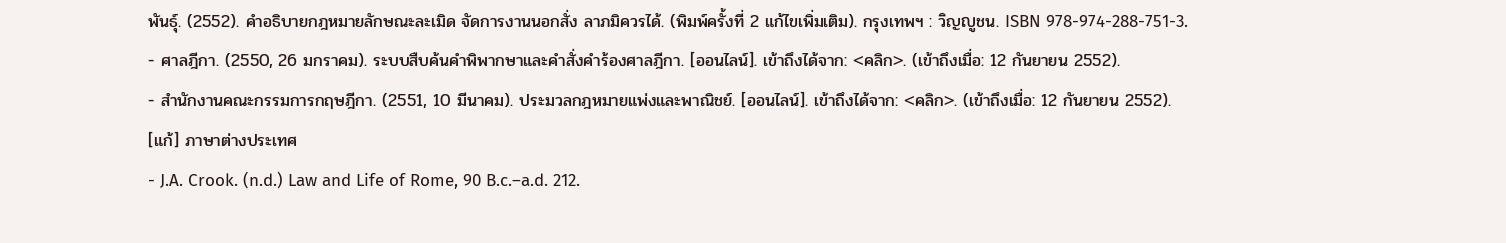พันธุ์. (2552). คำอธิบายกฎหมายลักษณะละเมิด จัดการงานนอกสั่ง ลาภมิควรได้. (พิมพ์ครั้งที่ 2 แก้ไขเพิ่มเติม). กรุงเทพฯ : วิญญูชน. ISBN 978-974-288-751-3.
- ศาลฎีกา. (2550, 26 มกราคม). ระบบสืบค้นคำพิพากษาและคำสั่งคำร้องศาลฎีกา. [ออนไลน์]. เข้าถึงได้จาก: <คลิก>. (เข้าถึงเมื่อ: 12 กันยายน 2552).
- สำนักงานคณะกรรมการกฤษฎีกา. (2551, 10 มีนาคม). ประมวลกฎหมายแพ่งและพาณิชย์. [ออนไลน์]. เข้าถึงได้จาก: <คลิก>. (เข้าถึงเมื่อ: 12 กันยายน 2552).
[แก้] ภาษาต่างประเทศ
- J.A. Crook. (n.d.) Law and Life of Rome, 90 B.c.–a.d. 212.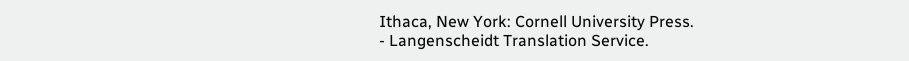Ithaca, New York: Cornell University Press.
- Langenscheidt Translation Service.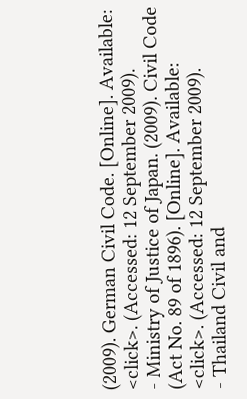(2009). German Civil Code. [Online]. Available: <click>. (Accessed: 12 September 2009).
- Ministry of Justice of Japan. (2009). Civil Code (Act No. 89 of 1896). [Online]. Available: <click>. (Accessed: 12 September 2009).
- Thailand Civil and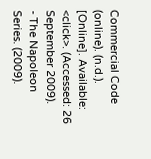Commercial Code (online). (n.d.). [Online]. Available: <click>. (Accessed: 26 September 2009).
- The Napoleon Series. (2009).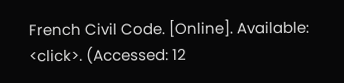French Civil Code. [Online]. Available: <click>. (Accessed: 12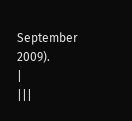September 2009).
|
|||